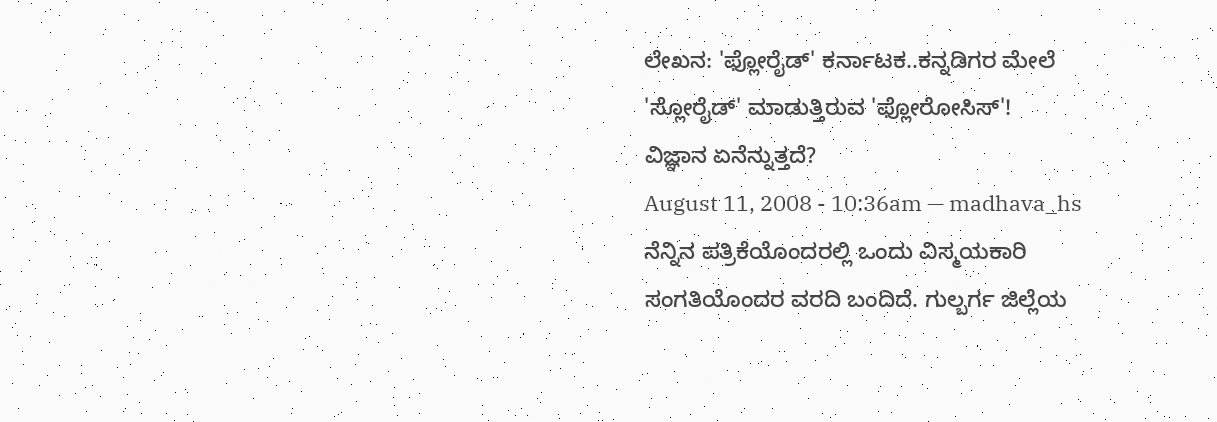ಲೇಖನ: 'ಫ್ಲೋರೈಡ್' ಕರ್ನಾಟಕ..ಕನ್ನಡಿಗರ ಮೇಲೆ 'ಸ್ಲೋರೈಡ್' ಮಾಡುತ್ತಿರುವ 'ಫ್ಲೋರೋಸಿಸ್'!
ವಿಜ್ಞಾನ ಏನೆನ್ನುತ್ತದೆ?
August 11, 2008 - 10:36am — madhava_hs
ನೆನ್ನಿನ ಪತ್ರಿಕೆಯೊಂದರಲ್ಲಿ ಒಂದು ವಿಸ್ಮಯಕಾರಿ ಸಂಗತಿಯೊಂದರ ವರದಿ ಬಂದಿದೆ. ಗುಲ್ಬರ್ಗ ಜಿಲ್ಲೆಯ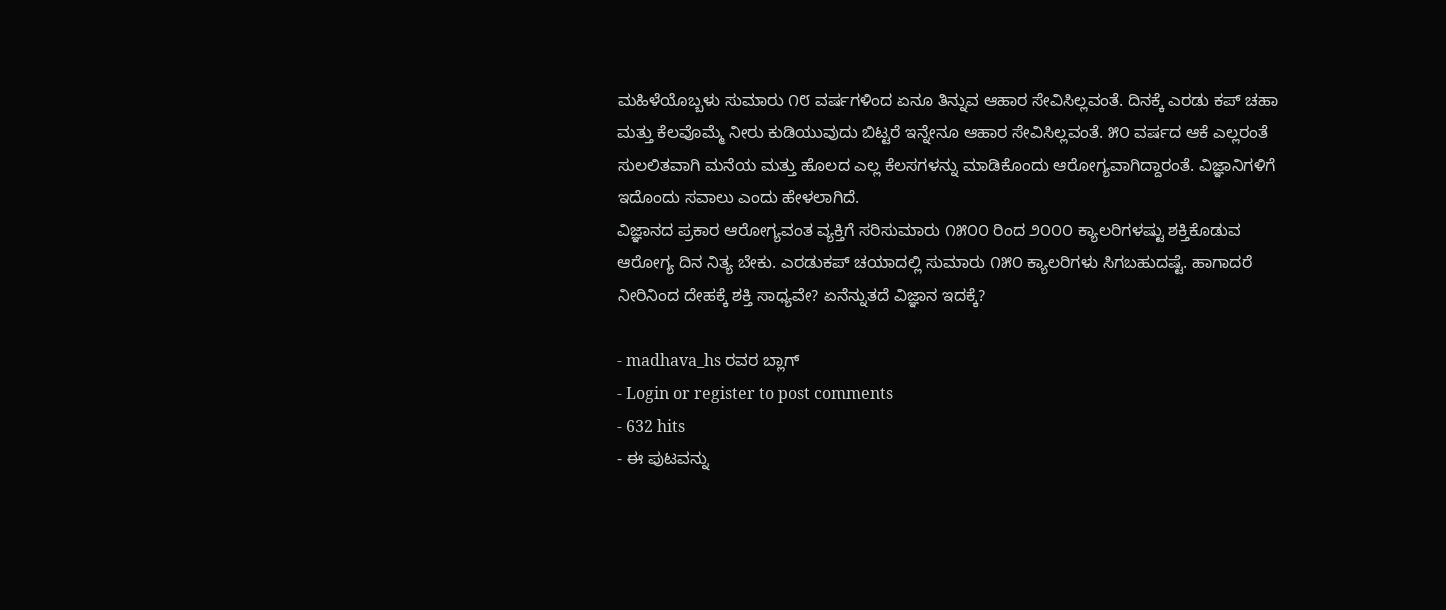ಮಹಿಳೆಯೊಬ್ಬಳು ಸುಮಾರು ೧೮ ವರ್ಷಗಳಿಂದ ಏನೂ ತಿನ್ನುವ ಆಹಾರ ಸೇವಿಸಿಲ್ಲವಂತೆ. ದಿನಕ್ಕೆ ಎರಡು ಕಪ್ ಚಹಾ ಮತ್ತು ಕೆಲವೊಮ್ಮೆ ನೀರು ಕುಡಿಯುವುದು ಬಿಟ್ಟರೆ ಇನ್ನೇನೂ ಆಹಾರ ಸೇವಿಸಿಲ್ಲವಂತೆ. ೫೦ ವರ್ಷದ ಆಕೆ ಎಲ್ಲರಂತೆ ಸುಲಲಿತವಾಗಿ ಮನೆಯ ಮತ್ತು ಹೊಲದ ಎಲ್ಲ ಕೆಲಸಗಳನ್ನು ಮಾಡಿಕೊಂದು ಆರೋಗ್ಯವಾಗಿದ್ದಾರಂತೆ. ವಿಜ್ಞಾನಿಗಳಿಗೆ ಇದೊಂದು ಸವಾಲು ಎಂದು ಹೇಳಲಾಗಿದೆ.
ವಿಜ್ಞಾನದ ಪ್ರಕಾರ ಆರೋಗ್ಯವಂತ ವ್ಯಕ್ತಿಗೆ ಸರಿಸುಮಾರು ೧೫೦೦ ರಿಂದ ೨೦೦೦ ಕ್ಯಾಲರಿಗಳಷ್ಟು ಶಕ್ತಿಕೊಡುವ ಆರೋಗ್ಯ ದಿನ ನಿತ್ಯ ಬೇಕು. ಎರಡುಕಪ್ ಚಯಾದಲ್ಲಿ ಸುಮಾರು ೧೫೦ ಕ್ಯಾಲರಿಗಳು ಸಿಗಬಹುದಷ್ಟೆ. ಹಾಗಾದರೆ ನೀರಿನಿಂದ ದೇಹಕ್ಕೆ ಶಕ್ತಿ ಸಾಧ್ಯವೇ? ಏನೆನ್ನುತದೆ ವಿಜ್ಞಾನ ಇದಕ್ಕೆ?

- madhava_hs ರವರ ಬ್ಲಾಗ್
- Login or register to post comments
- 632 hits
- ಈ ಪುಟವನ್ನು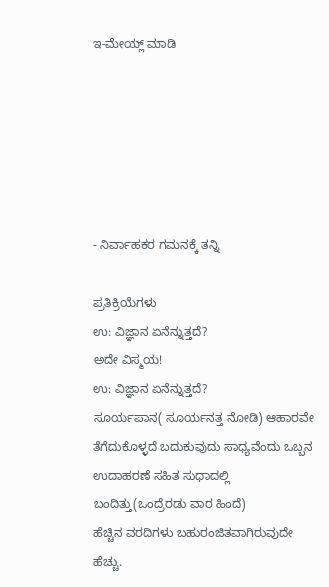ಇ-ಮೇಯ್ಲ್ ಮಾಡಿ






- ನಿರ್ವಾಹಕರ ಗಮನಕ್ಕೆ ತನ್ನಿ

ಪ್ರತಿಕ್ರಿಯೆಗಳು
ಉ: ವಿಜ್ಞಾನ ಏನೆನ್ನುತ್ತದೆ?
ಅದೇ ವಿಸ್ಮಯ!
ಉ: ವಿಜ್ಞಾನ ಏನೆನ್ನುತ್ತದೆ?
ಸೂರ್ಯಪಾನ( ಸೂರ್ಯನತ್ತ ನೋಡಿ) ಆಹಾರವೇ ತೆಗೆದುಕೊಳ್ಳದೆ ಬದುಕುವುದು ಸಾಧ್ಯವೆಂದು ಒಬ್ಬನ ಉದಾಹರಣೆ ಸಹಿತ ಸುಧಾದಲ್ಲಿ ಬಂದಿತ್ತು(ಒಂದ್ರೆರಡು ವಾರ ಹಿಂದೆ)
ಹೆಚ್ಚಿನ ವರದಿಗಳು ಬಹುರಂಜಿತವಾಗಿರುವುದೇ ಹೆಚ್ಚು.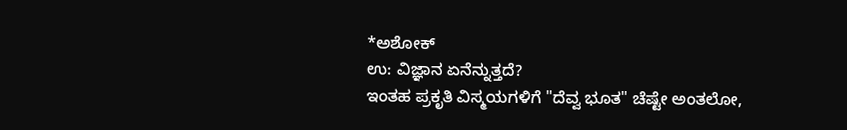*ಅಶೋಕ್
ಉ: ವಿಜ್ಞಾನ ಏನೆನ್ನುತ್ತದೆ?
ಇಂತಹ ಪ್ರಕೃತಿ ವಿಸ್ಮಯಗಳಿಗೆ "ದೆವ್ವ ಭೂತ" ಚೆಷ್ಟೇ ಅಂತಲೋ,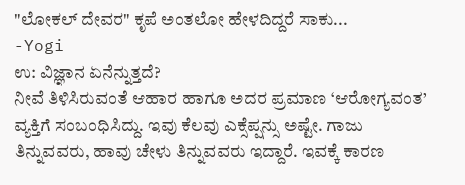"ಲೋಕಲ್ ದೇವರ" ಕೃಪೆ ಅಂತಲೋ ಹೇಳದಿದ್ದರೆ ಸಾಕು...
-Yogi
ಉ: ವಿಜ್ಞಾನ ಏನೆನ್ನುತ್ತದೆ?
ನೀವೆ ತಿಳಿಸಿರುವಂತೆ ಆಹಾರ ಹಾಗೂ ಅದರ ಪ್ರಮಾಣ ‘ಆರೋಗ್ಯವಂತ’ ವ್ಯಕ್ತಿಗೆ ಸಂಬಂಧಿಸಿದ್ದು. ಇವು ಕೆಲವು ಎಕ್ಸೆಪ್ಷನ್ಸು ಅಷ್ಟೇ. ಗಾಜು ತಿನ್ನುವವರು, ಹಾವು ಚೇಳು ತಿನ್ನುವವರು ಇದ್ದಾರೆ. ಇವಕ್ಕೆ ಕಾರಣ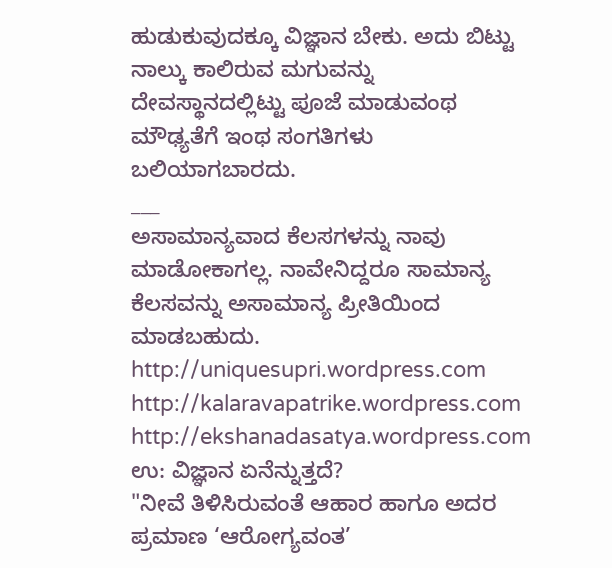ಹುಡುಕುವುದಕ್ಕೂ ವಿಜ್ಞಾನ ಬೇಕು. ಅದು ಬಿಟ್ಟು ನಾಲ್ಕು ಕಾಲಿರುವ ಮಗುವನ್ನು ದೇವಸ್ಥಾನದಲ್ಲಿಟ್ಟು ಪೂಜೆ ಮಾಡುವಂಥ ಮೌಢ್ಯತೆಗೆ ಇಂಥ ಸಂಗತಿಗಳು ಬಲಿಯಾಗಬಾರದು.
___
ಅಸಾಮಾನ್ಯವಾದ ಕೆಲಸಗಳನ್ನು ನಾವು ಮಾಡೋಕಾಗಲ್ಲ. ನಾವೇನಿದ್ದರೂ ಸಾಮಾನ್ಯ ಕೆಲಸವನ್ನು ಅಸಾಮಾನ್ಯ ಪ್ರೀತಿಯಿಂದ ಮಾಡಬಹುದು.
http://uniquesupri.wordpress.com
http://kalaravapatrike.wordpress.com
http://ekshanadasatya.wordpress.com
ಉ: ವಿಜ್ಞಾನ ಏನೆನ್ನುತ್ತದೆ?
"ನೀವೆ ತಿಳಿಸಿರುವಂತೆ ಆಹಾರ ಹಾಗೂ ಅದರ ಪ್ರಮಾಣ ‘ಆರೋಗ್ಯವಂತ’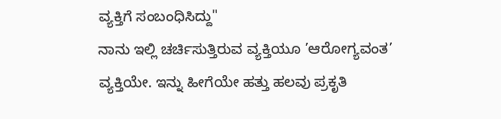ವ್ಯಕ್ತಿಗೆ ಸಂಬಂಧಿಸಿದ್ದು"
ನಾನು ಇಲ್ಲಿ ಚರ್ಚಿಸುತ್ತಿರುವ ವ್ಯಕ್ತಿಯೂ ’ಆರೋಗ್ಯವಂತ’ ವ್ಯಕ್ತಿಯೇ. ಇನ್ನು ಹೀಗೆಯೇ ಹತ್ತು ಹಲವು ಪ್ರಕೃತಿ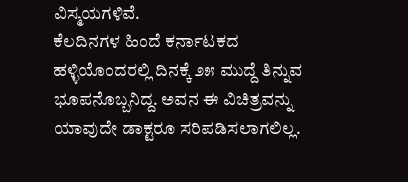ವಿಸ್ಮಯಗಳಿವೆ.
ಕೆಲದಿನಗಳ ಹಿಂದೆ ಕರ್ನಾಟಕದ ಹಳ್ಳಿಯೊಂದರಲ್ಲಿ ದಿನಕ್ಕೆ ೨೫ ಮುದ್ದೆ ತಿನ್ನುವ ಭೂಪನೊಬ್ಬನಿದ್ದ. ಅವನ ಈ ವಿಚಿತ್ರವನ್ನು ಯಾವುದೇ ಡಾಕ್ಟರೂ ಸರಿಪಡಿಸಲಾಗಲಿಲ್ಲ.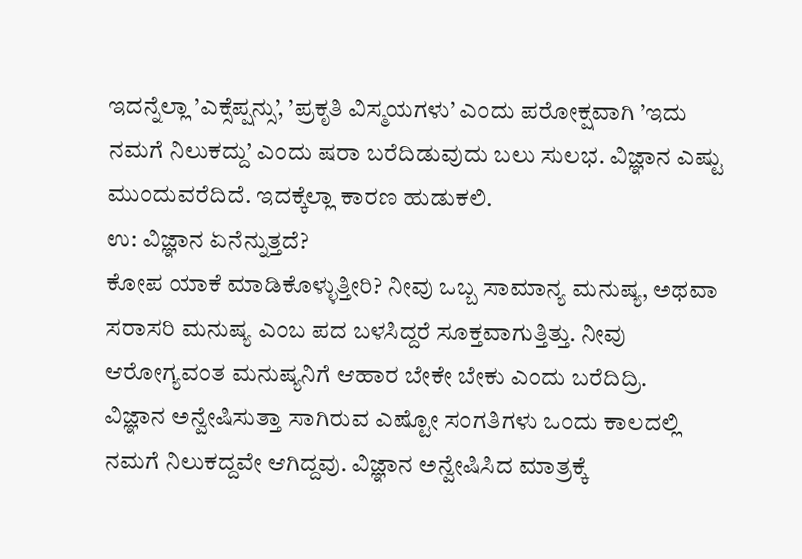ಇದನ್ನೆಲ್ಲಾ ’ಎಕ್ಸೆಪ್ಷನ್ಸು’, ’ಪ್ರಕೃತಿ ವಿಸ್ಮಯಗಳು’ ಎಂದು ಪರೋಕ್ಷವಾಗಿ ’ಇದು ನಮಗೆ ನಿಲುಕದ್ದು’ ಎಂದು ಷರಾ ಬರೆದಿಡುವುದು ಬಲು ಸುಲಭ. ವಿಜ್ಞಾನ ಎಷ್ಟು ಮುಂದುವರೆದಿದೆ. ಇದಕ್ಕೆಲ್ಲಾ ಕಾರಣ ಹುಡುಕಲಿ.
ಉ: ವಿಜ್ಞಾನ ಏನೆನ್ನುತ್ತದೆ?
ಕೋಪ ಯಾಕೆ ಮಾಡಿಕೊಳ್ಳುತ್ತೀರಿ? ನೀವು ಒಬ್ಬ ಸಾಮಾನ್ಯ ಮನುಷ್ಯ, ಅಥವಾ ಸರಾಸರಿ ಮನುಷ್ಯ ಎಂಬ ಪದ ಬಳಸಿದ್ದರೆ ಸೂಕ್ತವಾಗುತ್ತಿತ್ತು. ನೀವು ಆರೋಗ್ಯವಂತ ಮನುಷ್ಯನಿಗೆ ಆಹಾರ ಬೇಕೇ ಬೇಕು ಎಂದು ಬರೆದಿದ್ರಿ.
ವಿಜ್ಞಾನ ಅನ್ವೇಷಿಸುತ್ತಾ ಸಾಗಿರುವ ಎಷ್ಟೋ ಸಂಗತಿಗಳು ಒಂದು ಕಾಲದಲ್ಲಿ ನಮಗೆ ನಿಲುಕದ್ದವೇ ಆಗಿದ್ದವು. ವಿಜ್ಞಾನ ಅನ್ವೇಷಿಸಿದ ಮಾತ್ರಕ್ಕೆ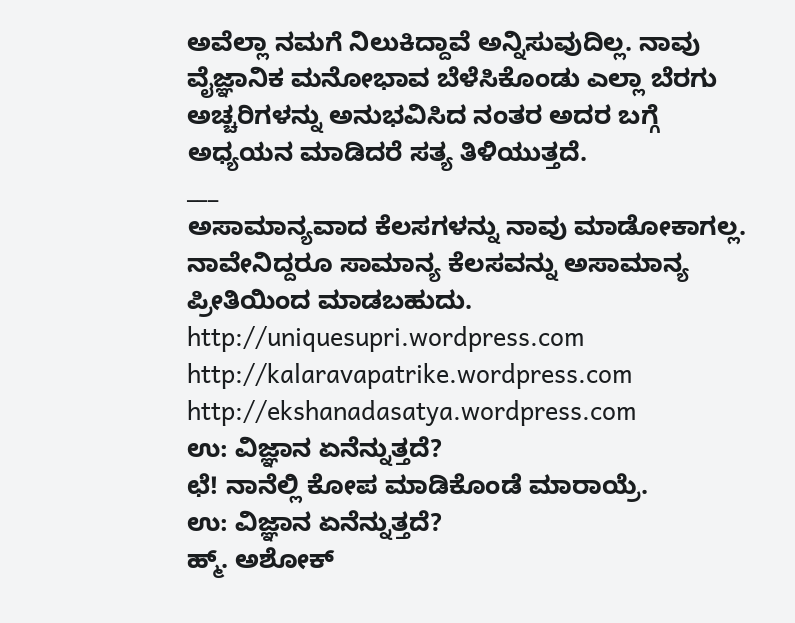ಅವೆಲ್ಲಾ ನಮಗೆ ನಿಲುಕಿದ್ದಾವೆ ಅನ್ನಿಸುವುದಿಲ್ಲ. ನಾವು ವೈಜ್ಞಾನಿಕ ಮನೋಭಾವ ಬೆಳೆಸಿಕೊಂಡು ಎಲ್ಲಾ ಬೆರಗು ಅಚ್ಚರಿಗಳನ್ನು ಅನುಭವಿಸಿದ ನಂತರ ಅದರ ಬಗ್ಗೆ ಅಧ್ಯಯನ ಮಾಡಿದರೆ ಸತ್ಯ ತಿಳಿಯುತ್ತದೆ.
___
ಅಸಾಮಾನ್ಯವಾದ ಕೆಲಸಗಳನ್ನು ನಾವು ಮಾಡೋಕಾಗಲ್ಲ. ನಾವೇನಿದ್ದರೂ ಸಾಮಾನ್ಯ ಕೆಲಸವನ್ನು ಅಸಾಮಾನ್ಯ ಪ್ರೀತಿಯಿಂದ ಮಾಡಬಹುದು.
http://uniquesupri.wordpress.com
http://kalaravapatrike.wordpress.com
http://ekshanadasatya.wordpress.com
ಉ: ವಿಜ್ಞಾನ ಏನೆನ್ನುತ್ತದೆ?
ಛೆ! ನಾನೆಲ್ಲಿ ಕೋಪ ಮಾಡಿಕೊಂಡೆ ಮಾರಾಯ್ರೆ.
ಉ: ವಿಜ್ಞಾನ ಏನೆನ್ನುತ್ತದೆ?
ಹ್ಮ್. ಅಶೋಕ್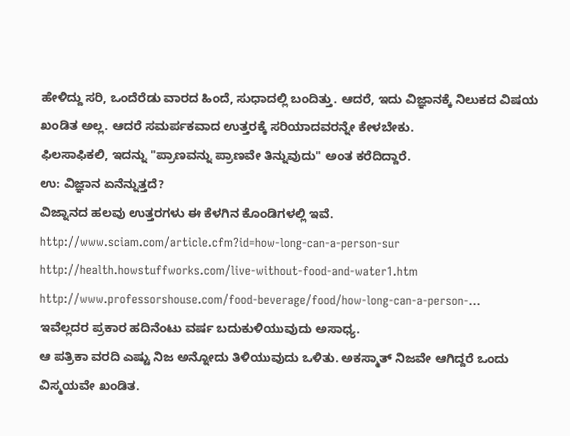ಹೇಳಿದ್ದು ಸರಿ, ಒಂದೆರೆಡು ವಾರದ ಹಿಂದೆ, ಸುಧಾದಲ್ಲಿ ಬಂದಿತ್ತು. ಆದರೆ, ಇದು ವಿಜ್ಞಾನಕ್ಕೆ ನಿಲುಕದ ವಿಷಯ ಖಂಡಿತ ಅಲ್ಲ. ಆದರೆ ಸಮರ್ಪಕವಾದ ಉತ್ತರಕ್ಕೆ ಸರಿಯಾದವರನ್ನೇ ಕೇಳಬೇಕು.
ಫಿಲಸಾಫಿಕಲಿ, ಇದನ್ನು "ಪ್ರಾಣವನ್ನು ಪ್ರಾಣವೇ ತಿನ್ನುವುದು" ಅಂತ ಕರೆದಿದ್ದಾರೆ.
ಉ: ವಿಜ್ಞಾನ ಏನೆನ್ನುತ್ತದೆ?
ವಿಜ್ನಾನದ ಹಲವು ಉತ್ತರಗಳು ಈ ಕೆಳಗಿನ ಕೊಂಡಿಗಳಲ್ಲಿ ಇವೆ.
http://www.sciam.com/article.cfm?id=how-long-can-a-person-sur
http://health.howstuffworks.com/live-without-food-and-water1.htm
http://www.professorshouse.com/food-beverage/food/how-long-can-a-person-...
ಇವೆಲ್ಲದರ ಪ್ರಕಾರ ಹದಿನೆಂಟು ವರ್ಷ ಬದುಕುಳಿಯುವುದು ಅಸಾಧ್ಯ.
ಆ ಪತ್ರಿಕಾ ವರದಿ ಎಷ್ಟು ನಿಜ ಅನ್ನೋದು ತಿಳಿಯುವುದು ಒಳಿತು. ಅಕಸ್ಮಾತ್ ನಿಜವೇ ಆಗಿದ್ದರೆ ಒಂದು ವಿಸ್ಮಯವೇ ಖಂಡಿತ.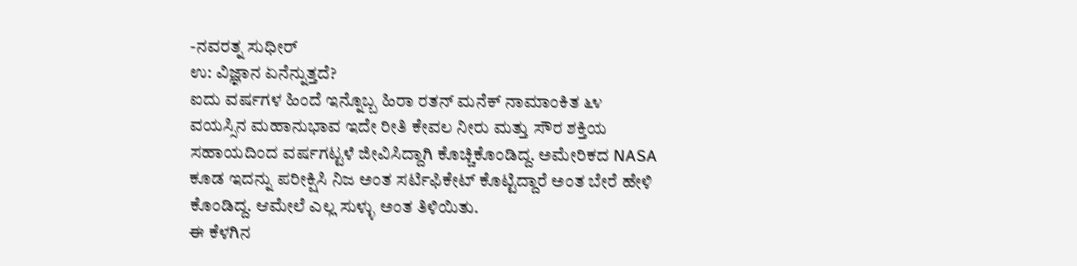-ನವರತ್ನ ಸುಧೀರ್
ಉ: ವಿಜ್ಞಾನ ಏನೆನ್ನುತ್ತದೆ?
ಐದು ವರ್ಷಗಳ ಹಿಂದೆ ಇನ್ನೊಬ್ಬ ಹಿರಾ ರತನ್ ಮನೆಕ್ ನಾಮಾಂಕಿತ ೬೪ ವಯಸ್ಸಿನ ಮಹಾನುಭಾವ ಇದೇ ರೀತಿ ಕೇವಲ ನೀರು ಮತ್ತು ಸೌರ ಶಕ್ತಿಯ ಸಹಾಯದಿಂದ ವರ್ಷಗಟ್ಟಳೆ ಜೀವಿಸಿದ್ದಾಗಿ ಕೊಚ್ಚಿಕೊಂಡಿದ್ದ. ಅಮೇರಿಕದ NASA ಕೂಡ ಇದನ್ನು ಪರೀಕ್ಷಿಸಿ ನಿಜ ಅಂತ ಸರ್ಟಿಫಿಕೇಟ್ ಕೊಟ್ಟಿದ್ದಾರೆ ಅಂತ ಬೇರೆ ಹೇಳಿ ಕೊಂಡಿದ್ದ. ಆಮೇಲೆ ಎಲ್ಲ ಸುಳ್ಳು ಅಂತ ತಿಳಿಯಿತು.
ಈ ಕೆಳಗಿನ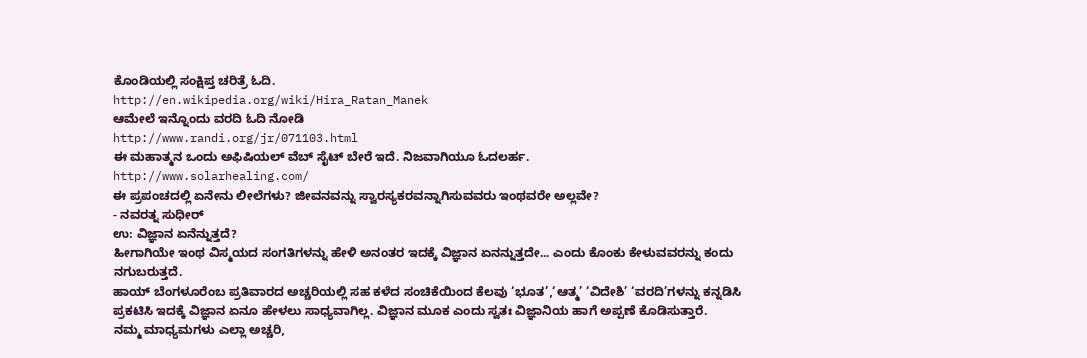ಕೊಂಡಿಯಲ್ಲಿ ಸಂಕ್ಷಿಪ್ತ ಚರಿತ್ರೆ ಓದಿ.
http://en.wikipedia.org/wiki/Hira_Ratan_Manek
ಆಮೇಲೆ ಇನ್ನೊಂದು ವರದಿ ಓದಿ ನೋಡಿ
http://www.randi.org/jr/071103.html
ಈ ಮಹಾತ್ಮನ ಒಂದು ಅಫಿಷಿಯಲ್ ವೆಬ್ ಸೈಟ್ ಬೇರೆ ಇದೆ. ನಿಜವಾಗಿಯೂ ಓದಲರ್ಹ.
http://www.solarhealing.com/
ಈ ಪ್ರಪಂಚದಲ್ಲಿ ಏನೇನು ಲೀಲೆಗಳು? ಜೀವನವನ್ನು ಸ್ವಾರಸ್ಯಕರವನ್ನಾಗಿಸುವವರು ಇಂಥವರೇ ಅಲ್ಲವೇ?
- ನವರತ್ನ ಸುಧೀರ್
ಉ: ವಿಜ್ಞಾನ ಏನೆನ್ನುತ್ತದೆ?
ಹೀಗಾಗಿಯೇ ಇಂಥ ವಿಸ್ಮಯದ ಸಂಗತಿಗಳನ್ನು ಹೇಳಿ ಅನಂತರ ಇದಕ್ಕೆ ವಿಜ್ಞಾನ ಏನನ್ನುತ್ತದೇ... ಎಂದು ಕೊಂಕು ಕೇಳುವವರನ್ನು ಕಂದು ನಗುಬರುತ್ತದೆ.
ಹಾಯ್ ಬೆಂಗಳೂರೆಂಬ ಪ್ರತಿವಾರದ ಅಚ್ಚರಿಯಲ್ಲಿ ಸಹ ಕಳೆದ ಸಂಚಿಕೆಯಿಂದ ಕೆಲವು ‘ಭೂತ’,‘ಆತ್ಮ’ ‘ವಿದೇಶಿ’ ‘ವರದಿ’ಗಳನ್ನು ಕನ್ನಡಿಸಿ ಪ್ರಕಟಿಸಿ ಇದಕ್ಕೆ ವಿಜ್ಞಾನ ಏನೂ ಹೇಳಲು ಸಾಧ್ಯವಾಗಿಲ್ಲ. ವಿಜ್ಞಾನ ಮೂಕ ಎಂದು ಸ್ವತಃ ವಿಜ್ಞಾನಿಯ ಹಾಗೆ ಅಪ್ಪಣೆ ಕೊಡಿಸುತ್ತಾರೆ.
ನಮ್ಮ ಮಾಧ್ಯಮಗಳು ಎಲ್ಲಾ ಅಚ್ಚರಿ,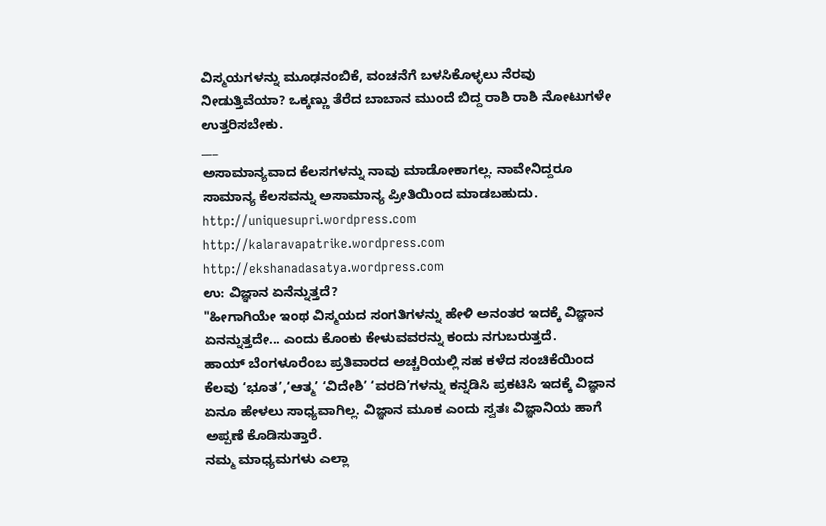ವಿಸ್ಮಯಗಳನ್ನು ಮೂಢನಂಬಿಕೆ, ವಂಚನೆಗೆ ಬಳಸಿಕೊಳ್ಳಲು ನೆರವು ನೀಡುತ್ತಿವೆಯಾ? ಒಕ್ಕಣ್ಣು ತೆರೆದ ಬಾಬಾನ ಮುಂದೆ ಬಿದ್ದ ರಾಶಿ ರಾಶಿ ನೋಟುಗಳೇ ಉತ್ತರಿಸಬೇಕು.
___
ಅಸಾಮಾನ್ಯವಾದ ಕೆಲಸಗಳನ್ನು ನಾವು ಮಾಡೋಕಾಗಲ್ಲ. ನಾವೇನಿದ್ದರೂ ಸಾಮಾನ್ಯ ಕೆಲಸವನ್ನು ಅಸಾಮಾನ್ಯ ಪ್ರೀತಿಯಿಂದ ಮಾಡಬಹುದು.
http://uniquesupri.wordpress.com
http://kalaravapatrike.wordpress.com
http://ekshanadasatya.wordpress.com
ಉ: ವಿಜ್ಞಾನ ಏನೆನ್ನುತ್ತದೆ?
"ಹೀಗಾಗಿಯೇ ಇಂಥ ವಿಸ್ಮಯದ ಸಂಗತಿಗಳನ್ನು ಹೇಳಿ ಅನಂತರ ಇದಕ್ಕೆ ವಿಜ್ಞಾನ ಏನನ್ನುತ್ತದೇ... ಎಂದು ಕೊಂಕು ಕೇಳುವವರನ್ನು ಕಂದು ನಗುಬರುತ್ತದೆ.
ಹಾಯ್ ಬೆಂಗಳೂರೆಂಬ ಪ್ರತಿವಾರದ ಅಚ್ಚರಿಯಲ್ಲಿ ಸಹ ಕಳೆದ ಸಂಚಿಕೆಯಿಂದ ಕೆಲವು ‘ಭೂತ’,‘ಆತ್ಮ’ ‘ವಿದೇಶಿ’ ‘ವರದಿ’ಗಳನ್ನು ಕನ್ನಡಿಸಿ ಪ್ರಕಟಿಸಿ ಇದಕ್ಕೆ ವಿಜ್ಞಾನ ಏನೂ ಹೇಳಲು ಸಾಧ್ಯವಾಗಿಲ್ಲ. ವಿಜ್ಞಾನ ಮೂಕ ಎಂದು ಸ್ವತಃ ವಿಜ್ಞಾನಿಯ ಹಾಗೆ ಅಪ್ಪಣೆ ಕೊಡಿಸುತ್ತಾರೆ.
ನಮ್ಮ ಮಾಧ್ಯಮಗಳು ಎಲ್ಲಾ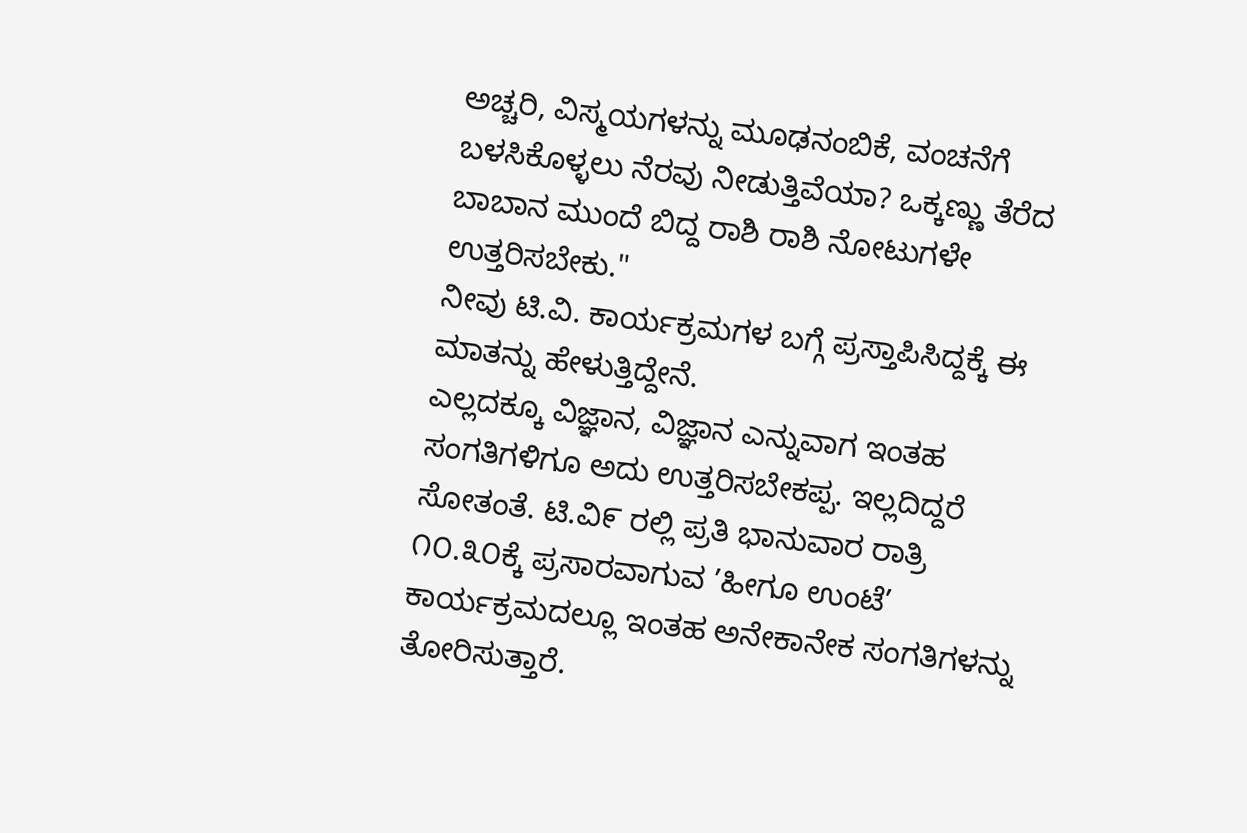ಅಚ್ಚರಿ, ವಿಸ್ಮಯಗಳನ್ನು ಮೂಢನಂಬಿಕೆ, ವಂಚನೆಗೆ ಬಳಸಿಕೊಳ್ಳಲು ನೆರವು ನೀಡುತ್ತಿವೆಯಾ? ಒಕ್ಕಣ್ಣು ತೆರೆದ ಬಾಬಾನ ಮುಂದೆ ಬಿದ್ದ ರಾಶಿ ರಾಶಿ ನೋಟುಗಳೇ ಉತ್ತರಿಸಬೇಕು."
ನೀವು ಟಿ.ವಿ. ಕಾರ್ಯಕ್ರಮಗಳ ಬಗ್ಗೆ ಪ್ರಸ್ತಾಪಿಸಿದ್ದಕ್ಕೆ ಈ ಮಾತನ್ನು ಹೇಳುತ್ತಿದ್ದೇನೆ.
ಎಲ್ಲದಕ್ಕೂ ವಿಜ್ಞಾನ, ವಿಜ್ಞಾನ ಎನ್ನುವಾಗ ಇಂತಹ ಸಂಗತಿಗಳಿಗೂ ಅದು ಉತ್ತರಿಸಬೇಕಪ್ಪ. ಇಲ್ಲದಿದ್ದರೆ ಸೋತಂತೆ. ಟಿ.ವಿ೯ ರಲ್ಲಿ ಪ್ರತಿ ಭಾನುವಾರ ರಾತ್ರಿ ೧೦.೩೦ಕ್ಕೆ ಪ್ರಸಾರವಾಗುವ ’ಹೀಗೂ ಉಂಟೆ’ ಕಾರ್ಯಕ್ರಮದಲ್ಲೂ ಇಂತಹ ಅನೇಕಾನೇಕ ಸಂಗತಿಗಳನ್ನು ತೋರಿಸುತ್ತಾರೆ.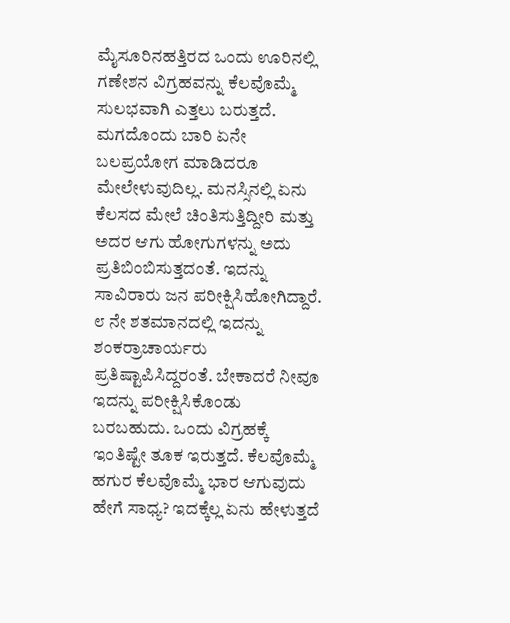ಮೈಸೂರಿನಹತ್ತಿರದ ಒಂದು ಊರಿನಲ್ಲಿ ಗಣೇಶನ ವಿಗ್ರಹವನ್ನು ಕೆಲವೊಮ್ಮೆ ಸುಲಭವಾಗಿ ಎತ್ತಲು ಬರುತ್ತದೆ. ಮಗದೊಂದು ಬಾರಿ ಏನೇ ಬಲಪ್ರಯೋಗ ಮಾಡಿದರೂ ಮೇಲೇಳುವುದಿಲ್ಲ. ಮನಸ್ಸಿನಲ್ಲಿ ಏನು ಕೆಲಸದ ಮೇಲೆ ಚಿಂತಿಸುತ್ತಿದ್ದೀರಿ ಮತ್ತು ಅದರ ಆಗು ಹೋಗುಗಳನ್ನು ಅದು ಪ್ರತಿಬಿಂಬಿಸುತ್ತದಂತೆ. ಇದನ್ನು ಸಾವಿರಾರು ಜನ ಪರೀಕ್ಷಿಸಿಹೋಗಿದ್ದಾರೆ. ೮ ನೇ ಶತಮಾನದಲ್ಲಿ ಇದನ್ನು ಶಂಕರ್ರಾಚಾರ್ಯರು ಪ್ರತಿಷ್ಟಾಪಿಸಿದ್ದರಂತೆ. ಬೇಕಾದರೆ ನೀವೂ ಇದನ್ನು ಪರೀಕ್ಷಿಸಿಕೊಂಡು ಬರಬಹುದು. ಒಂದು ವಿಗ್ರಹಕ್ಕೆ ಇಂತಿಷ್ಟೇ ತೂಕ ಇರುತ್ತದೆ. ಕೆಲವೊಮ್ಮೆ ಹಗುರ ಕೆಲವೊಮ್ಮೆ ಭಾರ ಆಗುವುದು ಹೇಗೆ ಸಾಧ್ಯ? ಇದಕ್ಕೆಲ್ಲ ಏನು ಹೇಳುತ್ತದೆ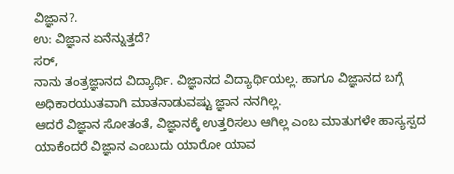ವಿಜ್ಞಾನ?.
ಉ: ವಿಜ್ಞಾನ ಏನೆನ್ನುತ್ತದೆ?
ಸರ್,
ನಾನು ತಂತ್ರಜ್ಞಾನದ ವಿದ್ಯಾರ್ಥಿ. ವಿಜ್ಞಾನದ ವಿದ್ಯಾರ್ಥಿಯಲ್ಲ. ಹಾಗೂ ವಿಜ್ಞಾನದ ಬಗ್ಗೆ ಅಧಿಕಾರಯುತವಾಗಿ ಮಾತನಾಡುವಷ್ಟು ಜ್ಞಾನ ನನಗಿಲ್ಲ.
ಆದರೆ ವಿಜ್ಞಾನ ಸೋತಂತೆ, ವಿಜ್ಞಾನಕ್ಕೆ ಉತ್ತರಿಸಲು ಆಗಿಲ್ಲ ಎಂಬ ಮಾತುಗಳೇ ಹಾಸ್ಯಸ್ಪದ ಯಾಕೆಂದರೆ ವಿಜ್ಞಾನ ಎಂಬುದು ಯಾರೋ ಯಾವ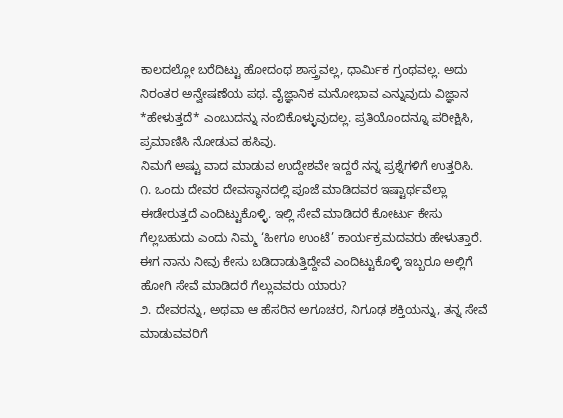ಕಾಲದಲ್ಲೋ ಬರೆದಿಟ್ಟು ಹೋದಂಥ ಶಾಸ್ತ್ರವಲ್ಲ, ಧಾರ್ಮಿಕ ಗ್ರಂಥವಲ್ಲ. ಅದು ನಿರಂತರ ಅನ್ವೇಷಣೆಯ ಪಥ. ವೈಜ್ಞಾನಿಕ ಮನೋಭಾವ ಎನ್ನುವುದು ವಿಜ್ಞಾನ *ಹೇಳುತ್ತದೆ* ಎಂಬುದನ್ನು ನಂಬಿಕೊಳ್ಳುವುದಲ್ಲ. ಪ್ರತಿಯೊಂದನ್ನೂ ಪರೀಕ್ಷಿಸಿ, ಪ್ರಮಾಣಿಸಿ ನೋಡುವ ಹಸಿವು.
ನಿಮಗೆ ಅಷ್ಟು ವಾದ ಮಾಡುವ ಉದ್ದೇಶವೇ ಇದ್ದರೆ ನನ್ನ ಪ್ರಶ್ನೆಗಳಿಗೆ ಉತ್ತರಿಸಿ.
೧. ಒಂದು ದೇವರ ದೇವಸ್ಥಾನದಲ್ಲಿ ಪೂಜೆ ಮಾಡಿದವರ ಇಷ್ಟಾರ್ಥವೆಲ್ಲಾ ಈಡೇರುತ್ತದೆ ಎಂದಿಟ್ಟುಕೊಳ್ಳಿ. ಇಲ್ಲಿ ಸೇವೆ ಮಾಡಿದರೆ ಕೋರ್ಟು ಕೇಸು ಗೆಲ್ಲಬಹುದು ಎಂದು ನಿಮ್ಮ ‘ಹೀಗೂ ಉಂಟೆ’ ಕಾರ್ಯಕ್ರಮದವರು ಹೇಳುತ್ತಾರೆ. ಈಗ ನಾನು ನೀವು ಕೇಸು ಬಡಿದಾಡುತ್ತಿದ್ದೇವೆ ಎಂದಿಟ್ಟುಕೊಳ್ಳಿ ಇಬ್ಬರೂ ಅಲ್ಲಿಗೆ ಹೋಗಿ ಸೇವೆ ಮಾಡಿದರೆ ಗೆಲ್ಲುವವರು ಯಾರು?
೨. ದೇವರನ್ನು, ಅಥವಾ ಆ ಹೆಸರಿನ ಅಗೂಚರ, ನಿಗೂಢ ಶಕ್ತಿಯನ್ನು, ತನ್ನ ಸೇವೆ ಮಾಡುವವರಿಗೆ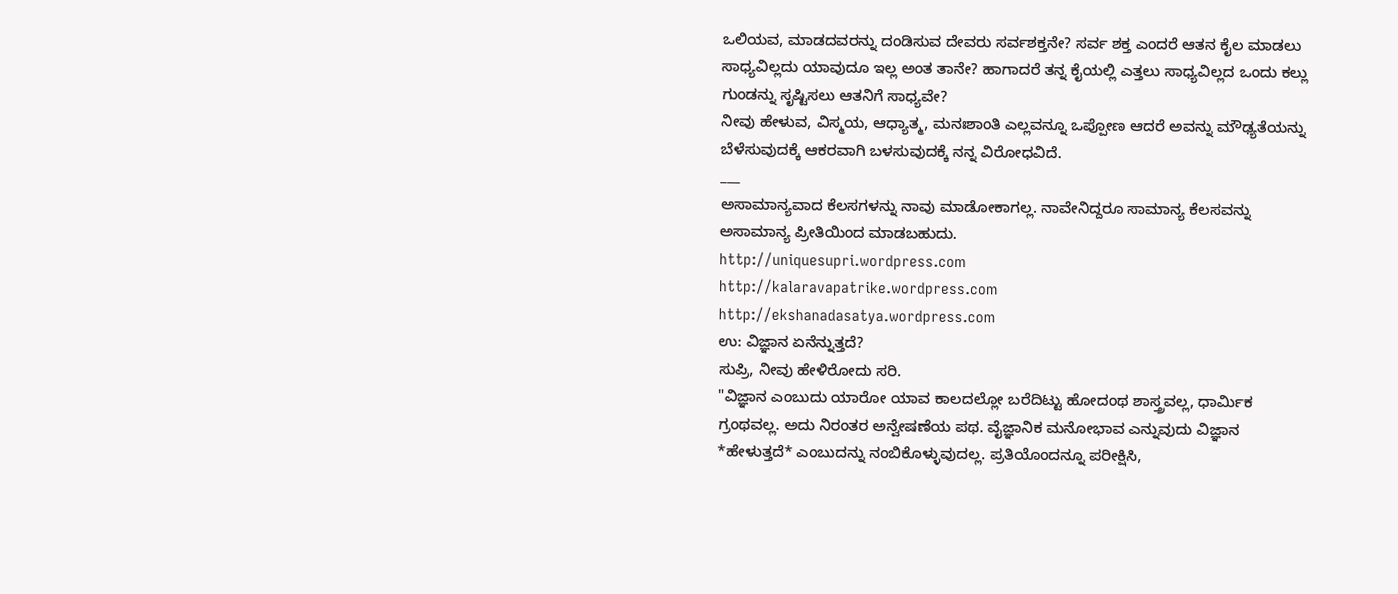ಒಲಿಯವ, ಮಾಡದವರನ್ನು ದಂಡಿಸುವ ದೇವರು ಸರ್ವಶಕ್ತನೇ? ಸರ್ವ ಶಕ್ತ ಎಂದರೆ ಆತನ ಕೈಲ ಮಾಡಲು ಸಾಧ್ಯವಿಲ್ಲದು ಯಾವುದೂ ಇಲ್ಲ ಅಂತ ತಾನೇ? ಹಾಗಾದರೆ ತನ್ನ ಕೈಯಲ್ಲಿ ಎತ್ತಲು ಸಾಧ್ಯವಿಲ್ಲದ ಒಂದು ಕಲ್ಲು ಗುಂಡನ್ನು ಸೃಷ್ಟಿಸಲು ಆತನಿಗೆ ಸಾಧ್ಯವೇ?
ನೀವು ಹೇಳುವ, ವಿಸ್ಮಯ, ಆಧ್ಯಾತ್ಮ, ಮನಃಶಾಂತಿ ಎಲ್ಲವನ್ನೂ ಒಪ್ಪೋಣ ಆದರೆ ಅವನ್ನು ಮೌಢ್ಯತೆಯನ್ನು ಬೆಳೆಸುವುದಕ್ಕೆ ಆಕರವಾಗಿ ಬಳಸುವುದಕ್ಕೆ ನನ್ನ ವಿರೋಧವಿದೆ.
___
ಅಸಾಮಾನ್ಯವಾದ ಕೆಲಸಗಳನ್ನು ನಾವು ಮಾಡೋಕಾಗಲ್ಲ. ನಾವೇನಿದ್ದರೂ ಸಾಮಾನ್ಯ ಕೆಲಸವನ್ನು ಅಸಾಮಾನ್ಯ ಪ್ರೀತಿಯಿಂದ ಮಾಡಬಹುದು.
http://uniquesupri.wordpress.com
http://kalaravapatrike.wordpress.com
http://ekshanadasatya.wordpress.com
ಉ: ವಿಜ್ಞಾನ ಏನೆನ್ನುತ್ತದೆ?
ಸುಪ್ರಿ, ನೀವು ಹೇಳಿರೋದು ಸರಿ.
"ವಿಜ್ಞಾನ ಎಂಬುದು ಯಾರೋ ಯಾವ ಕಾಲದಲ್ಲೋ ಬರೆದಿಟ್ಟು ಹೋದಂಥ ಶಾಸ್ತ್ರವಲ್ಲ, ಧಾರ್ಮಿಕ ಗ್ರಂಥವಲ್ಲ. ಅದು ನಿರಂತರ ಅನ್ವೇಷಣೆಯ ಪಥ. ವೈಜ್ಞಾನಿಕ ಮನೋಭಾವ ಎನ್ನುವುದು ವಿಜ್ಞಾನ *ಹೇಳುತ್ತದೆ* ಎಂಬುದನ್ನು ನಂಬಿಕೊಳ್ಳುವುದಲ್ಲ. ಪ್ರತಿಯೊಂದನ್ನೂ ಪರೀಕ್ಷಿಸಿ,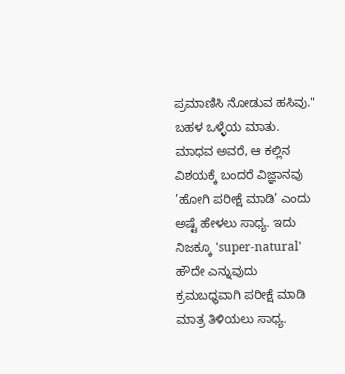ಪ್ರಮಾಣಿಸಿ ನೋಡುವ ಹಸಿವು."
ಬಹಳ ಒಳ್ಳೆಯ ಮಾತು.
ಮಾಧವ ಅವರೆ, ಆ ಕಲ್ಲಿನ ವಿಶಯಕ್ಕೆ ಬಂದರೆ ವಿಜ್ಞಾನವು ’ಹೋಗಿ ಪರೀಕ್ಷೆ ಮಾಡಿ’ ಎಂದು ಅಷ್ಟೆ ಹೇಳಲು ಸಾಧ್ಯ. ಇದು ನಿಜಕ್ಕೂ 'super-natural' ಹೌದೇ ಎನ್ನುವುದು ಕ್ರಮಬಧ್ಧವಾಗಿ ಪರೀಕ್ಷೆ ಮಾಡಿ ಮಾತ್ರ ತಿಳಿಯಲು ಸಾಧ್ಯ.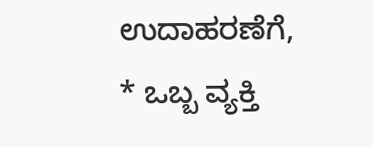ಉದಾಹರಣೆಗೆ,
* ಒಬ್ಬ ವ್ಯಕ್ತಿ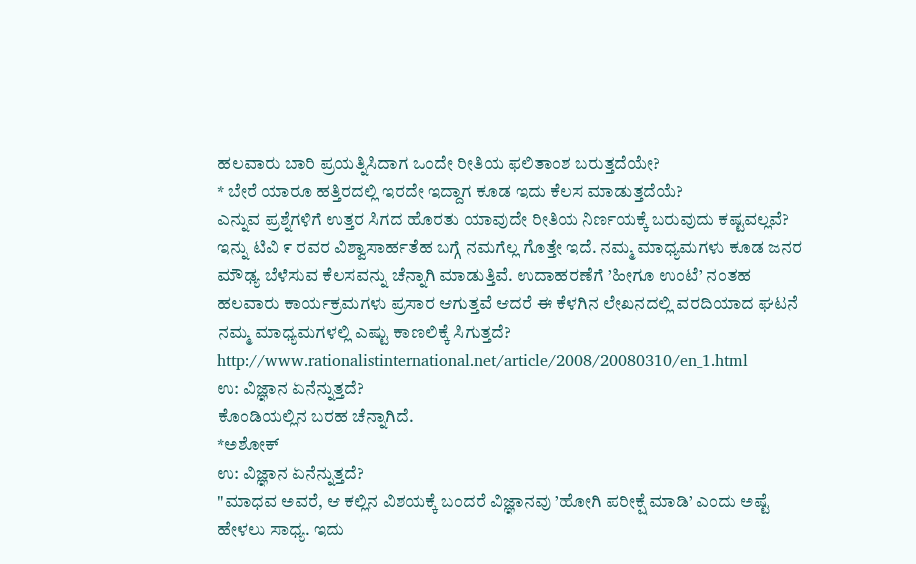ಹಲವಾರು ಬಾರಿ ಪ್ರಯತ್ನಿಸಿದಾಗ ಒಂದೇ ರೀತಿಯ ಫಲಿತಾಂಶ ಬರುತ್ತದೆಯೇ?
* ಬೇರೆ ಯಾರೂ ಹತ್ತಿರದಲ್ಲಿ ಇರದೇ ಇದ್ದಾಗ ಕೂಡ ಇದು ಕೆಲಸ ಮಾಡುತ್ತದೆಯೆ?
ಎನ್ನುವ ಪ್ರಶ್ನೆಗಳಿಗೆ ಉತ್ತರ ಸಿಗದ ಹೊರತು ಯಾವುದೇ ರೀತಿಯ ನಿರ್ಣಯಕ್ಕೆ ಬರುವುದು ಕಷ್ಟವಲ್ಲವೆ?
ಇನ್ನು ಟಿವಿ ೯ ರವರ ವಿಶ್ವಾಸಾರ್ಹತೆಹ ಬಗ್ಗೆ ನಮಗೆಲ್ಲ ಗೊತ್ತೇ ಇದೆ. ನಮ್ಮ ಮಾಧ್ಯಮಗಳು ಕೂಡ ಜನರ ಮೌಢ್ಯ ಬೆಳೆಸುವ ಕೆಲಸವನ್ನು ಚೆನ್ನಾಗಿ ಮಾಡುತ್ತಿವೆ. ಉದಾಹರಣೆಗೆ ’ಹೀಗೂ ಉಂಟೆ’ ನಂತಹ ಹಲವಾರು ಕಾರ್ಯಕ್ರಮಗಳು ಪ್ರಸಾರ ಆಗುತ್ತವೆ ಆದರೆ ಈ ಕೆಳಗಿನ ಲೇಖನದಲ್ಲಿ ವರದಿಯಾದ ಘಟನೆ ನಮ್ಮ ಮಾಧ್ಯಮಗಳಲ್ಲಿ ಎಷ್ಟು ಕಾಣಲಿಕ್ಕೆ ಸಿಗುತ್ತದೆ?
http://www.rationalistinternational.net/article/2008/20080310/en_1.html
ಉ: ವಿಜ್ಞಾನ ಏನೆನ್ನುತ್ತದೆ?
ಕೊಂಡಿಯಲ್ಲಿನ ಬರಹ ಚೆನ್ನಾಗಿದೆ.
*ಅಶೋಕ್
ಉ: ವಿಜ್ಞಾನ ಏನೆನ್ನುತ್ತದೆ?
"ಮಾಧವ ಅವರೆ, ಆ ಕಲ್ಲಿನ ವಿಶಯಕ್ಕೆ ಬಂದರೆ ವಿಜ್ಞಾನವು ’ಹೋಗಿ ಪರೀಕ್ಷೆ ಮಾಡಿ’ ಎಂದು ಅಷ್ಟೆ ಹೇಳಲು ಸಾಧ್ಯ. ಇದು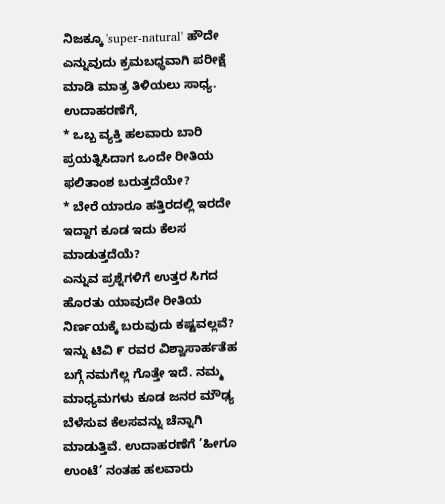ನಿಜಕ್ಕೂ 'super-natural' ಹೌದೇ ಎನ್ನುವುದು ಕ್ರಮಬಧ್ಧವಾಗಿ ಪರೀಕ್ಷೆ ಮಾಡಿ ಮಾತ್ರ ತಿಳಿಯಲು ಸಾಧ್ಯ.
ಉದಾಹರಣೆಗೆ,
* ಒಬ್ಬ ವ್ಯಕ್ತಿ ಹಲವಾರು ಬಾರಿ ಪ್ರಯತ್ನಿಸಿದಾಗ ಒಂದೇ ರೀತಿಯ ಫಲಿತಾಂಶ ಬರುತ್ತದೆಯೇ?
* ಬೇರೆ ಯಾರೂ ಹತ್ತಿರದಲ್ಲಿ ಇರದೇ ಇದ್ದಾಗ ಕೂಡ ಇದು ಕೆಲಸ ಮಾಡುತ್ತದೆಯೆ?
ಎನ್ನುವ ಪ್ರಶ್ನೆಗಳಿಗೆ ಉತ್ತರ ಸಿಗದ ಹೊರತು ಯಾವುದೇ ರೀತಿಯ ನಿರ್ಣಯಕ್ಕೆ ಬರುವುದು ಕಷ್ಟವಲ್ಲವೆ?
ಇನ್ನು ಟಿವಿ ೯ ರವರ ವಿಶ್ವಾಸಾರ್ಹತೆಹ ಬಗ್ಗೆ ನಮಗೆಲ್ಲ ಗೊತ್ತೇ ಇದೆ. ನಮ್ಮ ಮಾಧ್ಯಮಗಳು ಕೂಡ ಜನರ ಮೌಢ್ಯ ಬೆಳೆಸುವ ಕೆಲಸವನ್ನು ಚೆನ್ನಾಗಿ ಮಾಡುತ್ತಿವೆ. ಉದಾಹರಣೆಗೆ ’ಹೀಗೂ ಉಂಟೆ’ ನಂತಹ ಹಲವಾರು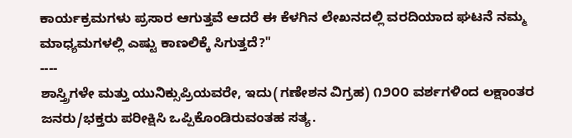ಕಾರ್ಯಕ್ರಮಗಳು ಪ್ರಸಾರ ಆಗುತ್ತವೆ ಆದರೆ ಈ ಕೆಳಗಿನ ಲೇಖನದಲ್ಲಿ ವರದಿಯಾದ ಘಟನೆ ನಮ್ಮ ಮಾಧ್ಯಮಗಳಲ್ಲಿ ಎಷ್ಟು ಕಾಣಲಿಕ್ಕೆ ಸಿಗುತ್ತದೆ?"
----
ಶಾಸ್ತ್ರಿಗಳೇ ಮತ್ತು ಯುನಿಕ್ಸುಪ್ರಿಯವರೇ, ಇದು(ಗಣೇಶನ ವಿಗ್ರಹ) ೧೨೦೦ ವರ್ಶಗಳಿಂದ ಲಕ್ಷಾಂತರ ಜನರು/ಭಕ್ತರು ಪರೀಕ್ಷಿಸಿ ಒಪ್ಪಿಕೊಂಡಿರುವಂತಹ ಸತ್ಯ.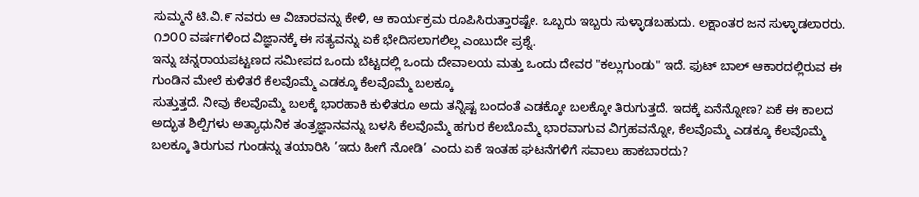ಸುಮ್ಮನೆ ಟಿ.ವಿ.೯ ನವರು ಆ ವಿಚಾರವನ್ನು ಕೇಳಿ, ಆ ಕಾರ್ಯಕ್ರಮ ರೂಪಿಸಿರುತ್ತಾರಷ್ಟೇ. ಒಬ್ಬರು ಇಬ್ಬರು ಸುಳ್ಳಾಡಬಹುದು. ಲಕ್ಷಾಂತರ ಜನ ಸುಳ್ಳಾಡಲಾರರು. ೧೨೦೦ ವರ್ಷಗಳಿಂದ ವಿಜ್ಞಾನಕ್ಕೆ ಈ ಸತ್ಯವನ್ನು ಏಕೆ ಭೇದಿಸಲಾಗಲಿಲ್ಲ ಎಂಬುದೇ ಪ್ರಶ್ನೆ.
ಇನ್ನು ಚನ್ನರಾಯಪಟ್ಟಣದ ಸಮೀಪದ ಒಂದು ಬೆಟ್ಟದಲ್ಲಿ ಒಂದು ದೇವಾಲಯ ಮತ್ತು ಒಂದು ದೇವರ "ಕಲ್ಲುಗುಂಡು" ಇದೆ. ಫುಟ್ ಬಾಲ್ ಆಕಾರದಲ್ಲಿರುವ ಈ ಗುಂಡಿನ ಮೇಲೆ ಕುಳಿತರೆ ಕೆಲವೊಮ್ಮೆ ಎಡಕ್ಕೂ ಕೆಲವೊಮ್ಮೆ ಬಲಕ್ಕೂ
ಸುತ್ತುತ್ತದೆ. ನೀವು ಕೆಲವೊಮ್ಮೆ ಬಲಕ್ಕೆ ಭಾರಹಾಕಿ ಕುಳಿತರೂ ಅದು ತನ್ನಿಷ್ಟ ಬಂದಂತೆ ಎಡಕ್ಕೋ ಬಲಕ್ಕೋ ತಿರುಗುತ್ತದೆ. ಇದಕ್ಕೆ ಏನೆನ್ನೋಣ? ಏಕೆ ಈ ಕಾಲದ ಅದ್ಭುತ ಶಿಲ್ಪಿಗಳು ಅತ್ಯಾಧುನಿಕ ತಂತ್ರಜ್ಞಾನವನ್ನು ಬಳಸಿ ಕೆಲವೊಮ್ಮೆ ಹಗುರ ಕೆಲಬೊಮ್ಮೆ ಭಾರವಾಗುವ ವಿಗ್ರಹವನ್ನೋ, ಕೆಲವೊಮ್ಮೆ ಎಡಕ್ಕೂ ಕೆಲವೊಮ್ಮೆ ಬಲಕ್ಕೂ ತಿರುಗುವ ಗುಂಡನ್ನು ತಯಾರಿಸಿ ’ಇದು ಹೀಗೆ ನೋಡಿ’ ಎಂದು ಏಕೆ ಇಂತಹ ಘಟನೆಗಳಿಗೆ ಸವಾಲು ಹಾಕಬಾರದು?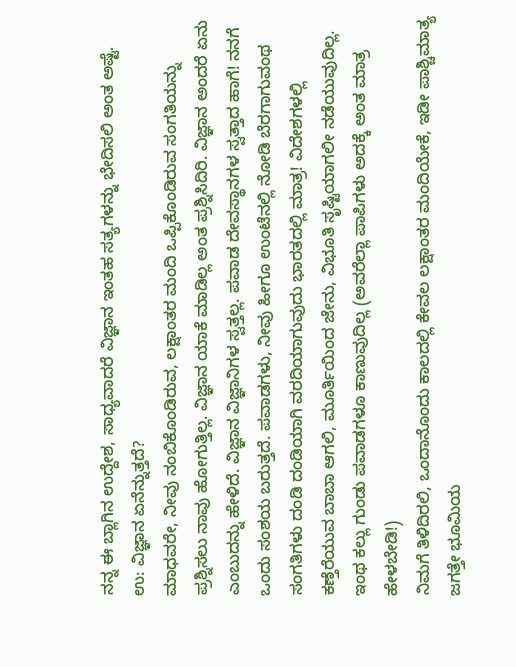ನನ್ನ ಈ ಬ್ಲಾಗಿನ ಉದ್ದೇಶ, ಸಾಧ್ಯವಾದರೆ ವಿಜ್ಞಾನ ಇಂತಹ ಸತ್ಯಗಳನ್ನು ಭೇದಿಸಲಿ ಅಂತ ಅಷ್ಟೆ.
ಉ: ವಿಜ್ಞಾನ ಏನೆನ್ನುತ್ತದೆ?
ಮಾಧವರೇ, ನೀವು ನಂಬಿಕೊಂಡಿರುವ, ಲಕ್ಷಾಂತರ ಮಂದಿ ಒಪ್ಪಿಕೊಂಡಿರುವ ಸಂಗತಿಯನ್ನು ಪ್ರಶ್ನಿಸಲು ನಾವು ಹೋಗುತ್ತಿಲ್ಲ. ವಿಜ್ಞಾನ ಯಾಕೆ ಮಾಡಿಲ್ಲ ಅಂತ ಪ್ರಶ್ನಿಸಿದಿರಿ. ವಿಜ್ಞಾನ ಅಂದರೆ ಏನು ಎಂಬುದನ್ನು ಹೇಳಿದೆ. ವಿಜ್ಞಾನ ವಿಜ್ಞಾನಿಗಳ ಸ್ವತ್ತಲ್ಲ. ಪವಾಡ ದೇವಸ್ಥಾನಗಳ ಸ್ವತ್ತಾದ ಹಾಗೆ! ನನಗೆ ಒಂದು ಸಂಶಯ ಬರುತ್ತದೆ. ಪವಾಡಗಳು, ನೀವು ಹೀಗೂ ಉಂಟೆನಲ್ಲಿ ನೋಡಿ ಬೆರಗಾಗುವಂಥ ಸಂಗತಿಗಳು ದಂಡಿ ದಂಡಿಯಾಗಿ ವರದಿಯಾಗುವುದು ಭಾರತದಲ್ಲಿ ಮಾತ್ರ! ವಿದೇಶಗಳಲ್ಲಿ ಕಣ್ತೆರೆಯುವ ಬಾಬಾ ಆಗಲಿ, ಮೂರ್ತಿಯಿಂದ ಜೇನು, ವಿಭೂತಿ ಸೃಷ್ಟಿಯಾಗಲೀ ನಡೆಯುವುದಿಲ್ಲ. ಇಂಥ ಕಲ್ಲು ಗುಂಡು ಪವಾಡಗಳೂ ಕಾಣುವುದಿಲ್ಲ (ಅವರೆಲ್ಲಾ ಪಾಪಿಗಳು ಅದಕ್ಕೆ ಅಂತ ಮಾತ್ರ ಹೇಳಬೇಡಿ!)
ನಿಮಗೆ ತಿಳಿದಿರಲಿ, ಒಂದಾನೊಂದು ಕಾಲದಲ್ಲಿ ಕೇವಲ ಲಕ್ಷಾಂತರ ಮಂದಿಯೇಕೆ, ಇಡೀ ಪಾಶ್ಚಿಮಾತ್ಯ ಜಗತ್ತೇ ಭೂಮಿಯ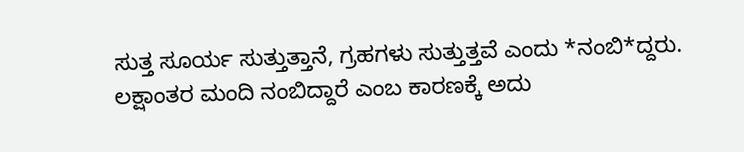ಸುತ್ತ ಸೂರ್ಯ ಸುತ್ತುತ್ತಾನೆ, ಗ್ರಹಗಳು ಸುತ್ತುತ್ತವೆ ಎಂದು *ನಂಬಿ*ದ್ದರು. ಲಕ್ಷಾಂತರ ಮಂದಿ ನಂಬಿದ್ದಾರೆ ಎಂಬ ಕಾರಣಕ್ಕೆ ಅದು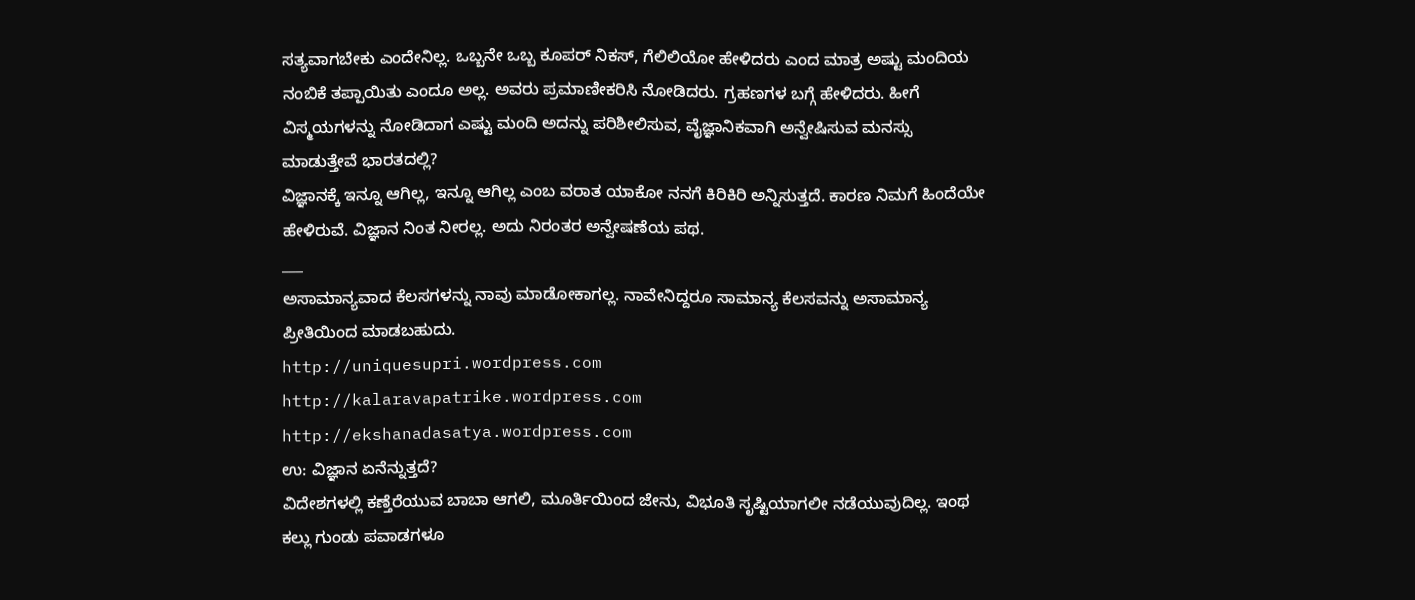ಸತ್ಯವಾಗಬೇಕು ಎಂದೇನಿಲ್ಲ. ಒಬ್ಬನೇ ಒಬ್ಬ ಕೂಪರ್ ನಿಕಸ್, ಗೆಲಿಲಿಯೋ ಹೇಳಿದರು ಎಂದ ಮಾತ್ರ ಅಷ್ಟು ಮಂದಿಯ ನಂಬಿಕೆ ತಪ್ಪಾಯಿತು ಎಂದೂ ಅಲ್ಲ. ಅವರು ಪ್ರಮಾಣೀಕರಿಸಿ ನೋಡಿದರು. ಗ್ರಹಣಗಳ ಬಗ್ಗೆ ಹೇಳಿದರು. ಹೀಗೆ ವಿಸ್ಮಯಗಳನ್ನು ನೋಡಿದಾಗ ಎಷ್ಟು ಮಂದಿ ಅದನ್ನು ಪರಿಶೀಲಿಸುವ, ವೈಜ್ಞಾನಿಕವಾಗಿ ಅನ್ವೇಷಿಸುವ ಮನಸ್ಸು ಮಾಡುತ್ತೇವೆ ಭಾರತದಲ್ಲಿ?
ವಿಜ್ಞಾನಕ್ಕೆ ಇನ್ನೂ ಆಗಿಲ್ಲ, ಇನ್ನೂ ಆಗಿಲ್ಲ ಎಂಬ ವರಾತ ಯಾಕೋ ನನಗೆ ಕಿರಿಕಿರಿ ಅನ್ನಿಸುತ್ತದೆ. ಕಾರಣ ನಿಮಗೆ ಹಿಂದೆಯೇ ಹೇಳಿರುವೆ. ವಿಜ್ಞಾನ ನಿಂತ ನೀರಲ್ಲ. ಅದು ನಿರಂತರ ಅನ್ವೇಷಣೆಯ ಪಥ.
___
ಅಸಾಮಾನ್ಯವಾದ ಕೆಲಸಗಳನ್ನು ನಾವು ಮಾಡೋಕಾಗಲ್ಲ. ನಾವೇನಿದ್ದರೂ ಸಾಮಾನ್ಯ ಕೆಲಸವನ್ನು ಅಸಾಮಾನ್ಯ ಪ್ರೀತಿಯಿಂದ ಮಾಡಬಹುದು.
http://uniquesupri.wordpress.com
http://kalaravapatrike.wordpress.com
http://ekshanadasatya.wordpress.com
ಉ: ವಿಜ್ಞಾನ ಏನೆನ್ನುತ್ತದೆ?
ವಿದೇಶಗಳಲ್ಲಿ ಕಣ್ತೆರೆಯುವ ಬಾಬಾ ಆಗಲಿ, ಮೂರ್ತಿಯಿಂದ ಜೇನು, ವಿಭೂತಿ ಸೃಷ್ಟಿಯಾಗಲೀ ನಡೆಯುವುದಿಲ್ಲ. ಇಂಥ ಕಲ್ಲು ಗುಂಡು ಪವಾಡಗಳೂ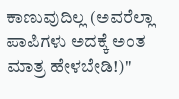ಕಾಣುವುದಿಲ್ಲ (ಅವರೆಲ್ಲಾ ಪಾಪಿಗಳು ಅದಕ್ಕೆ ಅಂತ ಮಾತ್ರ ಹೇಳಬೇಡಿ!)"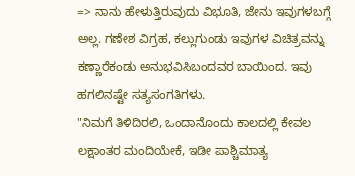=> ನಾನು ಹೇಳುತ್ತಿರುವುದು ವಿಭೂತಿ, ಜೇನು ಇವುಗಳಬಗ್ಗೆ ಅಲ್ಲ. ಗಣೇಶ ವಿಗ್ರಹ, ಕಲ್ಲುಗುಂಡು ಇವುಗಳ ವಿಚಿತ್ರವನ್ನು ಕಣ್ಣಾರೆಕಂಡು ಅನುಭವಿಸಿಬಂದವರ ಬಾಯಿಂದ. ಇವು ಹಗಲಿನಷ್ಟೇ ಸತ್ಯಸಂಗತಿಗಳು.
"ನಿಮಗೆ ತಿಳಿದಿರಲಿ, ಒಂದಾನೊಂದು ಕಾಲದಲ್ಲಿ ಕೇವಲ ಲಕ್ಷಾಂತರ ಮಂದಿಯೇಕೆ, ಇಡೀ ಪಾಶ್ಚಿಮಾತ್ಯ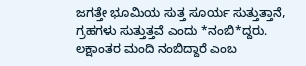ಜಗತ್ತೇ ಭೂಮಿಯ ಸುತ್ತ ಸೂರ್ಯ ಸುತ್ತುತ್ತಾನೆ, ಗ್ರಹಗಳು ಸುತ್ತುತ್ತವೆ ಎಂದು *ನಂಬಿ*ದ್ದರು. ಲಕ್ಷಾಂತರ ಮಂದಿ ನಂಬಿದ್ದಾರೆ ಎಂಬ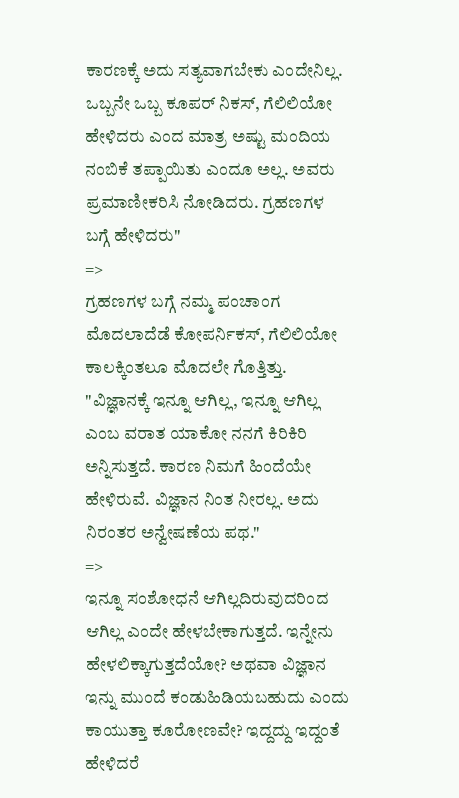ಕಾರಣಕ್ಕೆ ಅದು ಸತ್ಯವಾಗಬೇಕು ಎಂದೇನಿಲ್ಲ. ಒಬ್ಬನೇ ಒಬ್ಬ ಕೂಪರ್ ನಿಕಸ್, ಗೆಲಿಲಿಯೋ ಹೇಳಿದರು ಎಂದ ಮಾತ್ರ ಅಷ್ಟು ಮಂದಿಯ ನಂಬಿಕೆ ತಪ್ಪಾಯಿತು ಎಂದೂ ಅಲ್ಲ. ಅವರು ಪ್ರಮಾಣೀಕರಿಸಿ ನೋಡಿದರು. ಗ್ರಹಣಗಳ ಬಗ್ಗೆ ಹೇಳಿದರು"
=>
ಗ್ರಹಣಗಳ ಬಗ್ಗೆ ನಮ್ಮ ಪಂಚಾಂಗ ಮೊದಲಾದೆಡೆ ಕೋಪರ್ನಿಕಸ್, ಗೆಲಿಲಿಯೋ ಕಾಲಕ್ಕಿಂತಲೂ ಮೊದಲೇ ಗೊತ್ತಿತ್ತು.
"ವಿಜ್ಞಾನಕ್ಕೆ ಇನ್ನೂ ಆಗಿಲ್ಲ, ಇನ್ನೂ ಆಗಿಲ್ಲ ಎಂಬ ವರಾತ ಯಾಕೋ ನನಗೆ ಕಿರಿಕಿರಿ ಅನ್ನಿಸುತ್ತದೆ. ಕಾರಣ ನಿಮಗೆ ಹಿಂದೆಯೇ ಹೇಳಿರುವೆ. ವಿಜ್ಞಾನ ನಿಂತ ನೀರಲ್ಲ. ಅದು ನಿರಂತರ ಅನ್ವೇಷಣೆಯ ಪಥ."
=>
ಇನ್ನೂ ಸಂಶೋಧನೆ ಆಗಿಲ್ಲದಿರುವುದರಿಂದ ಆಗಿಲ್ಲ ಎಂದೇ ಹೇಳಬೇಕಾಗುತ್ತದೆ. ಇನ್ನೇನು ಹೇಳಲಿಕ್ಕಾಗುತ್ತದೆಯೋ? ಅಥವಾ ವಿಜ್ಞಾನ ಇನ್ನು ಮುಂದೆ ಕಂಡುಹಿಡಿಯಬಹುದು ಎಂದು ಕಾಯುತ್ತಾ ಕೂರೋಣವೇ? ಇದ್ದದ್ದು ಇದ್ದಂತೆ ಹೇಳಿದರೆ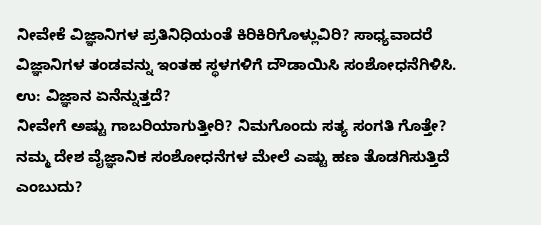ನೀವೇಕೆ ವಿಜ್ಞಾನಿಗಳ ಪ್ರತಿನಿಧಿಯಂತೆ ಕಿರಿಕಿರಿಗೊಳ್ಲುವಿರಿ? ಸಾಧ್ಯವಾದರೆ ವಿಜ್ಞಾನಿಗಳ ತಂಡವನ್ನು ಇಂತಹ ಸ್ಥಳಗಳಿಗೆ ದೌಡಾಯಿಸಿ ಸಂಶೋಧನೆಗಿಳಿಸಿ.
ಉ: ವಿಜ್ಞಾನ ಏನೆನ್ನುತ್ತದೆ?
ನೀವೇಗೆ ಅಷ್ಟು ಗಾಬರಿಯಾಗುತ್ತೀರಿ? ನಿಮಗೊಂದು ಸತ್ಯ ಸಂಗತಿ ಗೊತ್ತೇ? ನಮ್ಮ ದೇಶ ವೈಜ್ಞಾನಿಕ ಸಂಶೋಧನೆಗಳ ಮೇಲೆ ಎಷ್ಟು ಹಣ ತೊಡಗಿಸುತ್ತಿದೆ ಎಂಬುದು?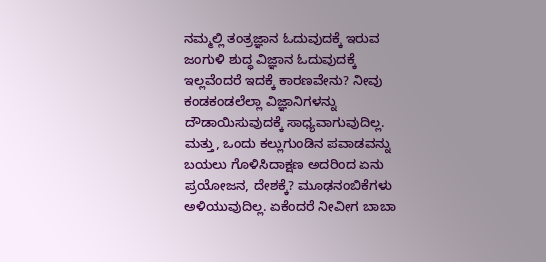ನಮ್ಮಲ್ಲಿ ತಂತ್ರಜ್ಞಾನ ಓದುವುದಕ್ಕೆ ಇರುವ ಜಂಗುಳಿ ಶುದ್ಧ ವಿಜ್ಞಾನ ಓದುವುದಕ್ಕೆ ಇಲ್ಲವೆಂದರೆ ಇದಕ್ಕೆ ಕಾರಣವೇನು? ನೀವು ಕಂಡಕಂಡಲೆಲ್ಲಾ ವಿಜ್ಞಾನಿಗಳನ್ನು ದೌಡಾಯಿಸುವುದಕ್ಕೆ ಸಾಧ್ಯವಾಗುವುದಿಲ್ಲ. ಮತ್ತು, ಒಂದು ಕಲ್ಲುಗುಂಡಿನ ಪವಾಡವನ್ನು ಬಯಲು ಗೊಳಿಸಿದಾಕ್ಷಣ ಅದರಿಂದ ಏನು ಪ್ರಯೋಜನ, ದೇಶಕ್ಕೆ? ಮೂಢನಂಬಿಕೆಗಳು ಅಳಿಯುವುದಿಲ್ಲ. ಏಕೆಂದರೆ ನೀವೀಗ ಬಾಬಾ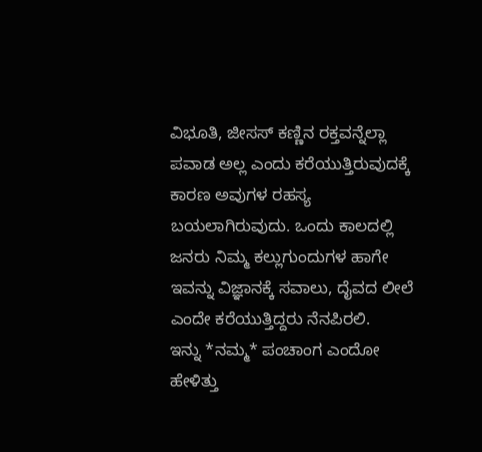ವಿಭೂತಿ, ಜೀಸಸ್ ಕಣ್ಣಿನ ರಕ್ತವನ್ನೆಲ್ಲಾ ಪವಾಡ ಅಲ್ಲ ಎಂದು ಕರೆಯುತ್ತಿರುವುದಕ್ಕೆ ಕಾರಣ ಅವುಗಳ ರಹಸ್ಯ ಬಯಲಾಗಿರುವುದು. ಒಂದು ಕಾಲದಲ್ಲಿ ಜನರು ನಿಮ್ಮ ಕಲ್ಲುಗುಂದುಗಳ ಹಾಗೇ ಇವನ್ನು ವಿಜ್ಞಾನಕ್ಕೆ ಸವಾಲು, ದೈವದ ಲೀಲೆ ಎಂದೇ ಕರೆಯುತ್ತಿದ್ದರು ನೆನಪಿರಲಿ.
ಇನ್ನು *ನಮ್ಮ* ಪಂಚಾಂಗ ಎಂದೋ ಹೇಳಿತ್ತು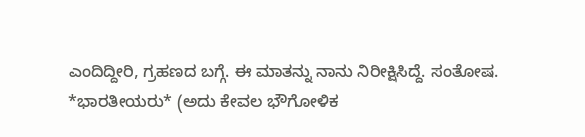ಎಂದಿದ್ದೀರಿ, ಗ್ರಹಣದ ಬಗ್ಗೆ. ಈ ಮಾತನ್ನು ನಾನು ನಿರೀಕ್ಷಿಸಿದ್ದೆ. ಸಂತೋಷ. *ಭಾರತೀಯರು* (ಅದು ಕೇವಲ ಭೌಗೋಳಿಕ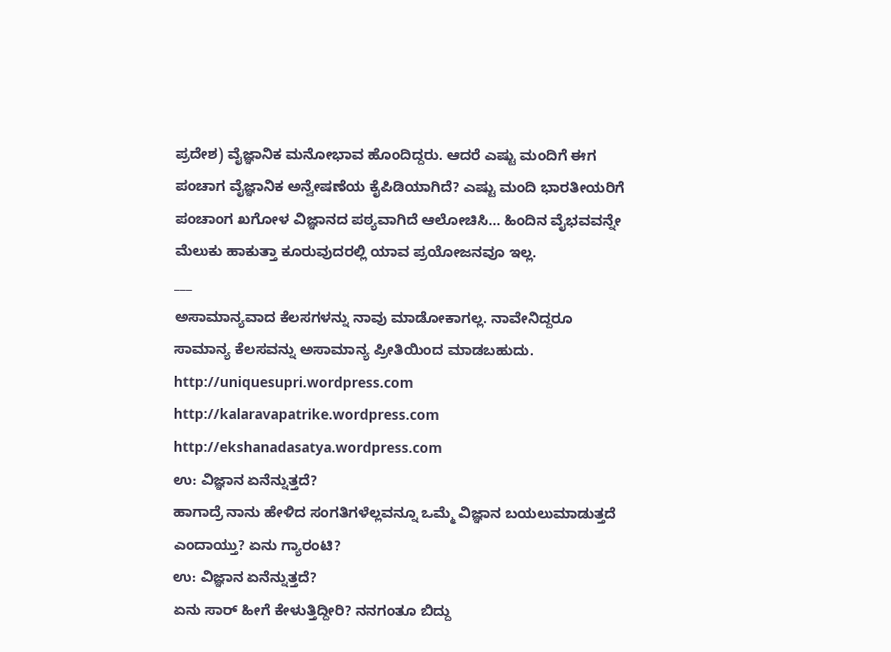ಪ್ರದೇಶ) ವೈಜ್ಞಾನಿಕ ಮನೋಭಾವ ಹೊಂದಿದ್ದರು. ಆದರೆ ಎಷ್ಟು ಮಂದಿಗೆ ಈಗ ಪಂಚಾಗ ವೈಜ್ಞಾನಿಕ ಅನ್ವೇಷಣೆಯ ಕೈಪಿಡಿಯಾಗಿದೆ? ಎಷ್ಟು ಮಂದಿ ಭಾರತೀಯರಿಗೆ ಪಂಚಾಂಗ ಖಗೋಳ ವಿಜ್ಞಾನದ ಪಠ್ಯವಾಗಿದೆ ಆಲೋಚಿಸಿ... ಹಿಂದಿನ ವೈಭವವನ್ನೇ ಮೆಲುಕು ಹಾಕುತ್ತಾ ಕೂರುವುದರಲ್ಲಿ ಯಾವ ಪ್ರಯೋಜನವೂ ಇಲ್ಲ.
___
ಅಸಾಮಾನ್ಯವಾದ ಕೆಲಸಗಳನ್ನು ನಾವು ಮಾಡೋಕಾಗಲ್ಲ. ನಾವೇನಿದ್ದರೂ ಸಾಮಾನ್ಯ ಕೆಲಸವನ್ನು ಅಸಾಮಾನ್ಯ ಪ್ರೀತಿಯಿಂದ ಮಾಡಬಹುದು.
http://uniquesupri.wordpress.com
http://kalaravapatrike.wordpress.com
http://ekshanadasatya.wordpress.com
ಉ: ವಿಜ್ಞಾನ ಏನೆನ್ನುತ್ತದೆ?
ಹಾಗಾದ್ರೆ ನಾನು ಹೇಳಿದ ಸಂಗತಿಗಳೆಲ್ಲವನ್ನೂ ಒಮ್ಮೆ ವಿಜ್ಞಾನ ಬಯಲುಮಾಡುತ್ತದೆ ಎಂದಾಯ್ತು? ಏನು ಗ್ಯಾರಂಟಿ?
ಉ: ವಿಜ್ಞಾನ ಏನೆನ್ನುತ್ತದೆ?
ಏನು ಸಾರ್ ಹೀಗೆ ಕೇಳುತ್ತಿದ್ದೀರಿ? ನನಗಂತೂ ಬಿದ್ದು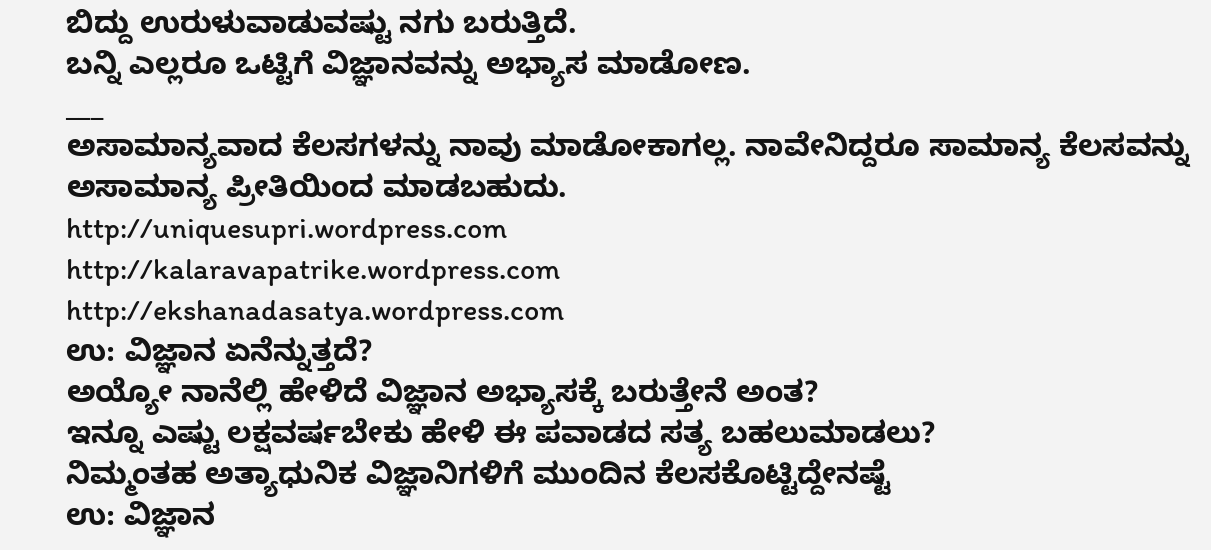ಬಿದ್ದು ಉರುಳುವಾಡುವಷ್ಟು ನಗು ಬರುತ್ತಿದೆ.
ಬನ್ನಿ ಎಲ್ಲರೂ ಒಟ್ಟಿಗೆ ವಿಜ್ಞಾನವನ್ನು ಅಭ್ಯಾಸ ಮಾಡೋಣ.
___
ಅಸಾಮಾನ್ಯವಾದ ಕೆಲಸಗಳನ್ನು ನಾವು ಮಾಡೋಕಾಗಲ್ಲ. ನಾವೇನಿದ್ದರೂ ಸಾಮಾನ್ಯ ಕೆಲಸವನ್ನು ಅಸಾಮಾನ್ಯ ಪ್ರೀತಿಯಿಂದ ಮಾಡಬಹುದು.
http://uniquesupri.wordpress.com
http://kalaravapatrike.wordpress.com
http://ekshanadasatya.wordpress.com
ಉ: ವಿಜ್ಞಾನ ಏನೆನ್ನುತ್ತದೆ?
ಅಯ್ಯೋ ನಾನೆಲ್ಲಿ ಹೇಳಿದೆ ವಿಜ್ಞಾನ ಅಭ್ಯಾಸಕ್ಕೆ ಬರುತ್ತೇನೆ ಅಂತ?
ಇನ್ನೂ ಎಷ್ಟು ಲಕ್ಷವರ್ಷಬೇಕು ಹೇಳಿ ಈ ಪವಾಡದ ಸತ್ಯ ಬಹಲುಮಾಡಲು?
ನಿಮ್ಮಂತಹ ಅತ್ಯಾಧುನಿಕ ವಿಜ್ಞಾನಿಗಳಿಗೆ ಮುಂದಿನ ಕೆಲಸಕೊಟ್ಟಿದ್ದೇನಷ್ಟೆ
ಉ: ವಿಜ್ಞಾನ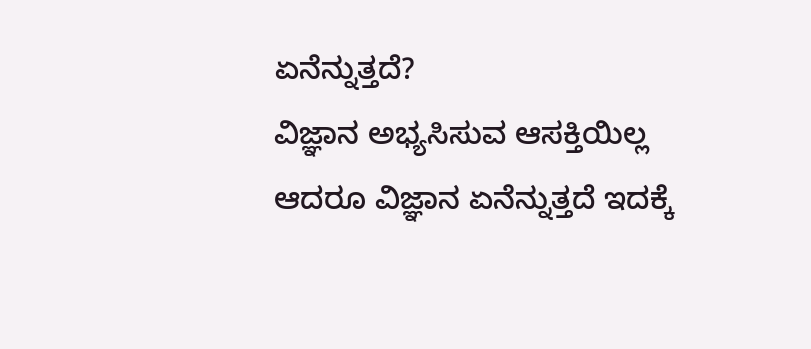ಏನೆನ್ನುತ್ತದೆ?
ವಿಜ್ಞಾನ ಅಭ್ಯಸಿಸುವ ಆಸಕ್ತಿಯಿಲ್ಲ ಆದರೂ ವಿಜ್ಞಾನ ಏನೆನ್ನುತ್ತದೆ ಇದಕ್ಕೆ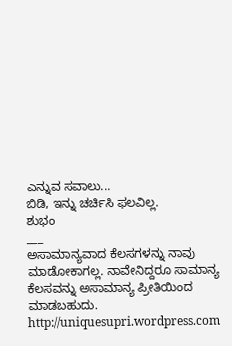ಎನ್ನುವ ಸವಾಲು...
ಬಿಡಿ, ಇನ್ನು ಚರ್ಚಿಸಿ ಫಲವಿಲ್ಲ.
ಶುಭಂ
___
ಅಸಾಮಾನ್ಯವಾದ ಕೆಲಸಗಳನ್ನು ನಾವು ಮಾಡೋಕಾಗಲ್ಲ. ನಾವೇನಿದ್ದರೂ ಸಾಮಾನ್ಯ ಕೆಲಸವನ್ನು ಅಸಾಮಾನ್ಯ ಪ್ರೀತಿಯಿಂದ ಮಾಡಬಹುದು.
http://uniquesupri.wordpress.com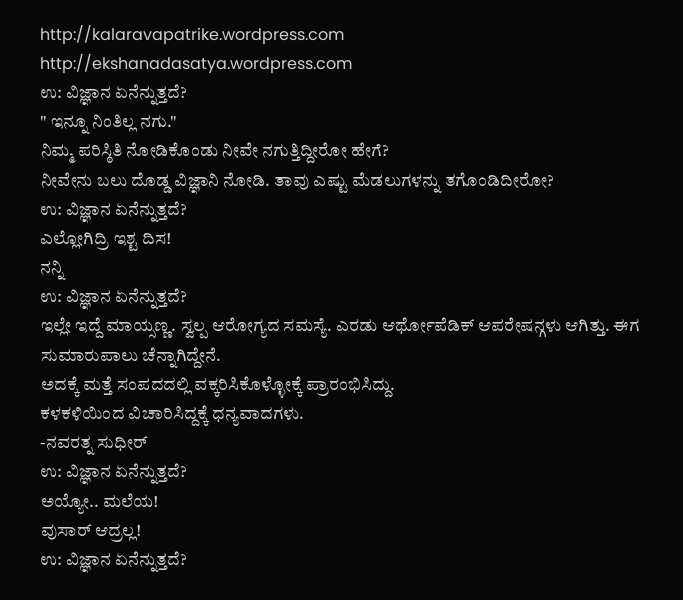http://kalaravapatrike.wordpress.com
http://ekshanadasatya.wordpress.com
ಉ: ವಿಜ್ಞಾನ ಏನೆನ್ನುತ್ತದೆ?
" ಇನ್ನೂ ನಿಂತಿಲ್ಲ ನಗು."
ನಿಮ್ಮ ಪರಿಸ್ಠಿತಿ ನೋಡಿಕೊಂಡು ನೀವೇ ನಗುತ್ತಿದ್ದೀರೋ ಹೇಗೆ?
ನೀವೇನು ಬಲು ದೊಡ್ಡ ವಿಜ್ಞಾನಿ ನೋಡಿ. ತಾವು ಎಷ್ಟು ಮೆಡಲುಗಳನ್ನು ತಗೊಂಡಿದೀರೋ?
ಉ: ವಿಜ್ಞಾನ ಏನೆನ್ನುತ್ತದೆ?
ಎಲ್ಲೋಗಿದ್ರಿ ಇಶ್ಟ ದಿಸ!
ನನ್ನಿ
ಉ: ವಿಜ್ಞಾನ ಏನೆನ್ನುತ್ತದೆ?
ಇಲ್ಲೇ ಇದ್ದೆ ಮಾಯ್ಸಣ್ಣ. ಸ್ವಲ್ಪ ಆರೋಗ್ಯದ ಸಮಸ್ಯೆ. ಎರಡು ಆರ್ಥೋಪೆಡಿಕ್ ಆಪರೇಷನ್ಗಳು ಆಗಿತ್ತು. ಈಗ ಸುಮಾರುಪಾಲು ಚೆನ್ನಾಗಿದ್ದೇನೆ.
ಅದಕ್ಕೆ ಮತ್ತೆ ಸಂಪದದಲ್ಲಿ ವಕ್ಕರಿಸಿಕೊಳ್ಳೋಕ್ಕೆ ಪ್ರಾರಂಭಿಸಿದ್ದು.
ಕಳಕಳಿಯಿಂದ ವಿಚಾರಿಸಿದ್ದಕ್ಕೆ ಧನ್ಯವಾದಗಳು.
-ನವರತ್ನ ಸುಧೀರ್
ಉ: ವಿಜ್ಞಾನ ಏನೆನ್ನುತ್ತದೆ?
ಅಯ್ಯೋ.. ಮಲೆಯ!
ವುಸಾರ್ ಆದ್ರಲ್ಲ!
ಉ: ವಿಜ್ಞಾನ ಏನೆನ್ನುತ್ತದೆ?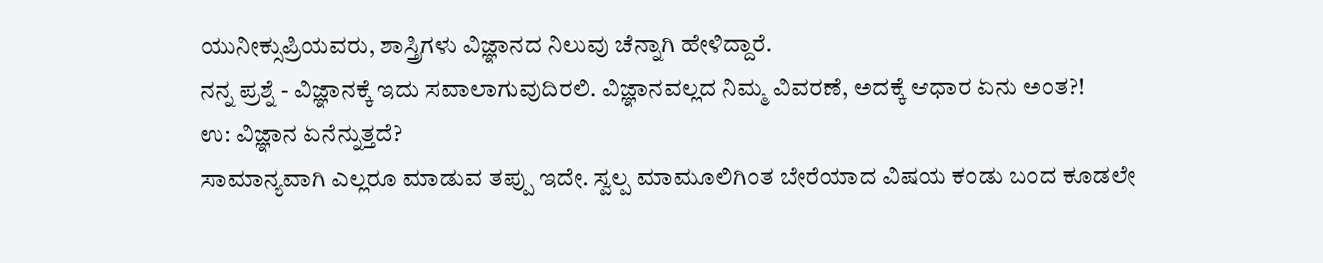ಯುನೀಕ್ಸುಪ್ರಿಯವರು, ಶಾಸ್ತ್ರಿಗಳು ವಿಜ್ಞಾನದ ನಿಲುವು ಚೆನ್ನಾಗಿ ಹೇಳಿದ್ದಾರೆ.
ನನ್ನ ಪ್ರಶ್ನೆ - ವಿಜ್ಞಾನಕ್ಕೆ ಇದು ಸವಾಲಾಗುವುದಿರಲಿ. ವಿಜ್ಞಾನವಲ್ಲದ ನಿಮ್ಮ ವಿವರಣೆ, ಅದಕ್ಕೆ ಆಧಾರ ಏನು ಅಂತ?!
ಉ: ವಿಜ್ಞಾನ ಏನೆನ್ನುತ್ತದೆ?
ಸಾಮಾನ್ಯವಾಗಿ ಎಲ್ಲರೂ ಮಾಡುವ ತಪ್ಪು ಇದೇ. ಸ್ವಲ್ಪ ಮಾಮೂಲಿಗಿಂತ ಬೇರೆಯಾದ ವಿಷಯ ಕಂಡು ಬಂದ ಕೂಡಲೇ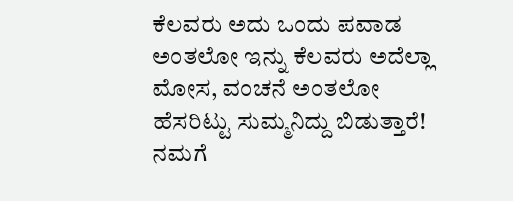ಕೆಲವರು ಅದು ಒಂದು ಪವಾಡ ಅಂತಲೋ ಇನ್ನು ಕೆಲವರು ಅದೆಲ್ಲಾ ಮೋಸ, ವಂಚನೆ ಅಂತಲೋ ಹೆಸರಿಟ್ಟು ಸುಮ್ಮನಿದ್ದು ಬಿಡುತ್ತಾರೆ! ನಮಗೆ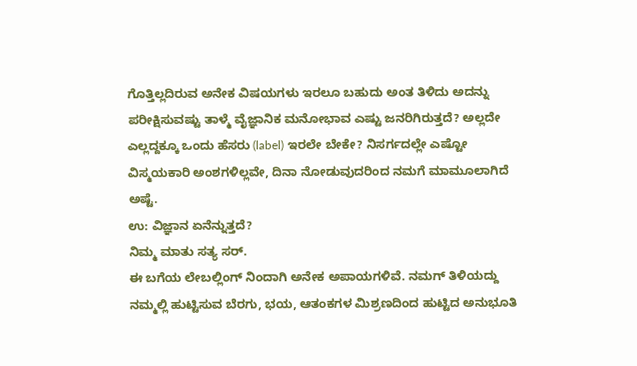ಗೊತ್ತಿಲ್ಲದಿರುವ ಅನೇಕ ವಿಷಯಗಳು ಇರಲೂ ಬಹುದು ಅಂತ ತಿಳಿದು ಅದನ್ನು ಪರೀಕ್ಷಿಸುವಷ್ಟು ತಾಳ್ಮೆ ವೈಜ್ಞಾನಿಕ ಮನೋಭಾವ ಎಷ್ಟು ಜನರಿಗಿರುತ್ತದೆ? ಅಲ್ಲದೇ ಎಲ್ಲದ್ದಕ್ಕೂ ಒಂದು ಹೆಸರು (label) ಇರಲೇ ಬೇಕೇ? ನಿಸರ್ಗದಲ್ಲೇ ಎಷ್ಟೋ ವಿಸ್ಮಯಕಾರಿ ಅಂಶಗಳಿಲ್ಲವೇ, ದಿನಾ ನೋಡುವುದರಿಂದ ನಮಗೆ ಮಾಮೂಲಾಗಿದೆ ಅಷ್ಟೆ.
ಉ: ವಿಜ್ಞಾನ ಏನೆನ್ನುತ್ತದೆ?
ನಿಮ್ಮ ಮಾತು ಸತ್ಯ ಸರ್.
ಈ ಬಗೆಯ ಲೇಬಲ್ಲಿಂಗ್ ನಿಂದಾಗಿ ಅನೇಕ ಅಪಾಯಗಳಿವೆ. ನಮಗ್ ತಿಳಿಯದ್ದು ನಮ್ಮಲ್ಲಿ ಹುಟ್ಟಿಸುವ ಬೆರಗು, ಭಯ, ಆತಂಕಗಳ ಮಿಶ್ರಣದಿಂದ ಹುಟ್ಟಿದ ಅನುಭೂತಿ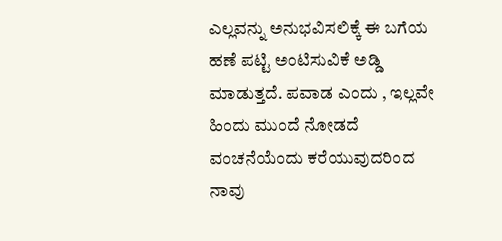ಎಲ್ಲವನ್ನು ಅನುಭವಿಸಲಿಕ್ಕೆ ಈ ಬಗೆಯ ಹಣೆ ಪಟ್ಟಿ ಅಂಟಿಸುವಿಕೆ ಅಡ್ಡಿ ಮಾಡುತ್ತದೆ. ಪವಾಡ ಎಂದು , ಇಲ್ಲವೇ ಹಿಂದು ಮುಂದೆ ನೋಡದೆ ವಂಚನೆಯೆಂದು ಕರೆಯುವುದರಿಂದ ನಾವು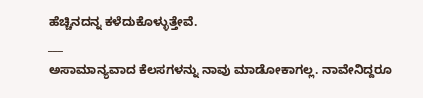ಹೆಚ್ಚಿನದನ್ನ ಕಳೆದುಕೊಳ್ಳುತ್ತೇವೆ.
___
ಅಸಾಮಾನ್ಯವಾದ ಕೆಲಸಗಳನ್ನು ನಾವು ಮಾಡೋಕಾಗಲ್ಲ. ನಾವೇನಿದ್ದರೂ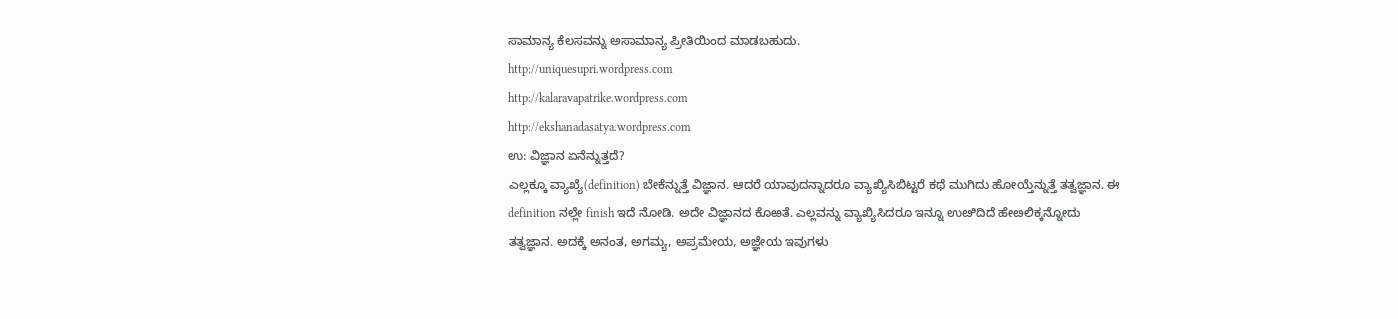ಸಾಮಾನ್ಯ ಕೆಲಸವನ್ನು ಅಸಾಮಾನ್ಯ ಪ್ರೀತಿಯಿಂದ ಮಾಡಬಹುದು.
http://uniquesupri.wordpress.com
http://kalaravapatrike.wordpress.com
http://ekshanadasatya.wordpress.com
ಉ: ವಿಜ್ಞಾನ ಏನೆನ್ನುತ್ತದೆ?
ಎಲ್ಲಕ್ಕೂ ವ್ಯಾಖ್ಯೆ(definition) ಬೇಕೆನ್ನುತ್ತೆ ವಿಜ್ಞಾನ. ಆದರೆ ಯಾವುದನ್ನಾದರೂ ವ್ಯಾಖ್ಯಿಸಿಬಿಟ್ಟರೆ ಕಥೆ ಮುಗಿದು ಹೋಯ್ತೆನ್ನುತ್ತೆ ತತ್ವಜ್ಞಾನ. ಈ definition ನಲ್ಲೇ finish ಇದೆ ನೋಡಿ. ಅದೇ ವಿಜ್ಞಾನದ ಕೊಱತೆ. ಎಲ್ಲವನ್ನು ವ್ಯಾಖ್ಯಿಸಿದರೂ ಇನ್ನೂ ಉೞಿದಿದೆ ಹೇೞಲಿಕ್ಕನ್ನೋದು ತತ್ವಜ್ಞಾನ. ಅದಕ್ಕೆ ಅನಂತ, ಅಗಮ್ಯ, ಅಪ್ರಮೇಯ, ಅಜ್ಞೇಯ ಇವುಗಳು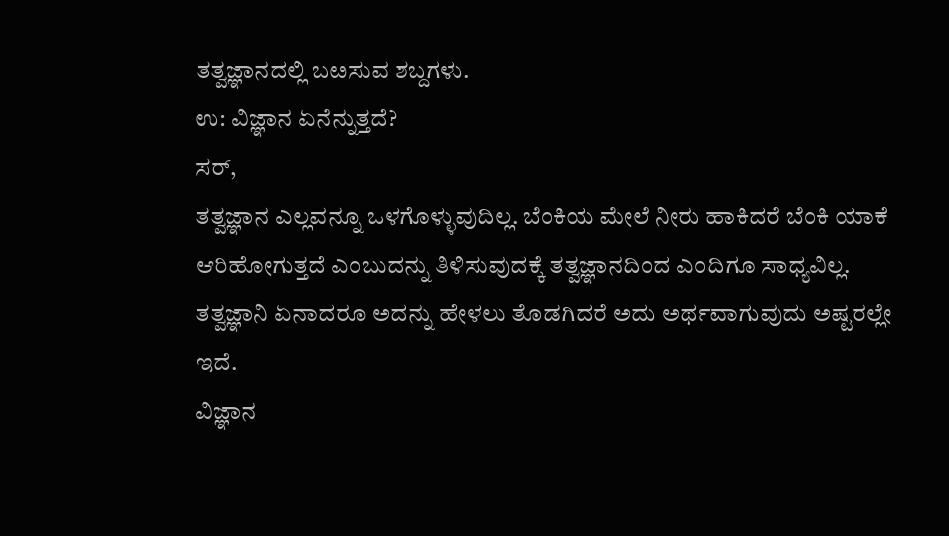ತತ್ವಜ್ಞಾನದಲ್ಲಿ ಬೞಸುವ ಶಬ್ದಗಳು.
ಉ: ವಿಜ್ಞಾನ ಏನೆನ್ನುತ್ತದೆ?
ಸರ್,
ತತ್ವಜ್ಞಾನ ಎಲ್ಲವನ್ನೂ ಒಳಗೊಳ್ಳುವುದಿಲ್ಲ. ಬೆಂಕಿಯ ಮೇಲೆ ನೀರು ಹಾಕಿದರೆ ಬೆಂಕಿ ಯಾಕೆ ಆರಿಹೋಗುತ್ತದೆ ಎಂಬುದನ್ನು ತಿಳಿಸುವುದಕ್ಕೆ ತತ್ವಜ್ಞಾನದಿಂದ ಎಂದಿಗೂ ಸಾಧ್ಯವಿಲ್ಲ. ತತ್ವಜ್ಞಾನಿ ಏನಾದರೂ ಅದನ್ನು ಹೇಳಲು ತೊಡಗಿದರೆ ಅದು ಅರ್ಥವಾಗುವುದು ಅಷ್ಟರಲ್ಲೇ ಇದೆ.
ವಿಜ್ಞಾನ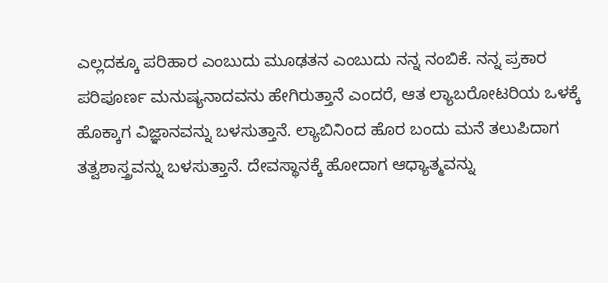ಎಲ್ಲದಕ್ಕೂ ಪರಿಹಾರ ಎಂಬುದು ಮೂಢತನ ಎಂಬುದು ನನ್ನ ನಂಬಿಕೆ. ನನ್ನ ಪ್ರಕಾರ ಪರಿಪೂರ್ಣ ಮನುಷ್ಯನಾದವನು ಹೇಗಿರುತ್ತಾನೆ ಎಂದರೆ, ಆತ ಲ್ಯಾಬರೋಟರಿಯ ಒಳಕ್ಕೆ ಹೊಕ್ಕಾಗ ವಿಜ್ಞಾನವನ್ನು ಬಳಸುತ್ತಾನೆ. ಲ್ಯಾಬಿನಿಂದ ಹೊರ ಬಂದು ಮನೆ ತಲುಪಿದಾಗ ತತ್ವಶಾಸ್ತ್ರವನ್ನು ಬಳಸುತ್ತಾನೆ. ದೇವಸ್ಥಾನಕ್ಕೆ ಹೋದಾಗ ಆಧ್ಯಾತ್ಮವನ್ನು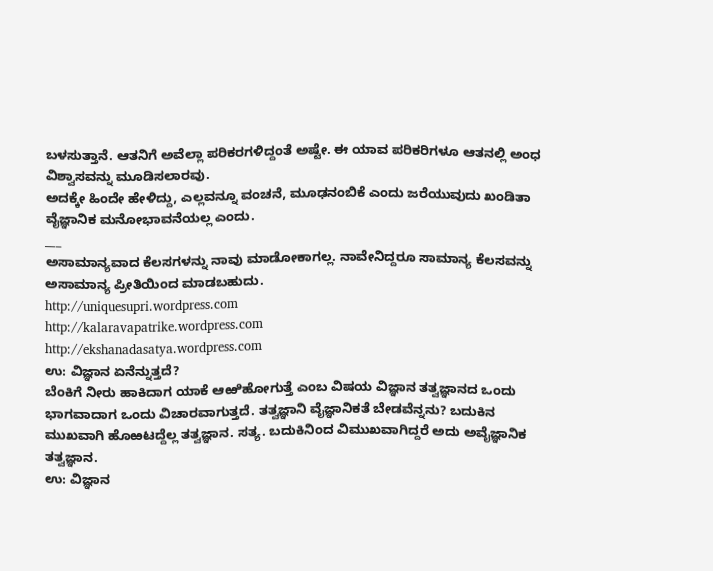ಬಳಸುತ್ತಾನೆ. ಆತನಿಗೆ ಅವೆಲ್ಲಾ ಪರಿಕರಗಳಿದ್ದಂತೆ ಅಷ್ಟೇ. ಈ ಯಾವ ಪರಿಕರಿಗಳೂ ಆತನಲ್ಲಿ ಅಂಧ ವಿಶ್ವಾಸವನ್ನು ಮೂಡಿಸಲಾರವು.
ಅದಕ್ಕೇ ಹಿಂದೇ ಹೇಳಿದ್ದು, ಎಲ್ಲವನ್ನೂ ವಂಚನೆ, ಮೂಢನಂಬಿಕೆ ಎಂದು ಜರೆಯುವುದು ಖಂಡಿತಾ ವೈಜ್ಞಾನಿಕ ಮನೋಭಾವನೆಯಲ್ಲ ಎಂದು.
___
ಅಸಾಮಾನ್ಯವಾದ ಕೆಲಸಗಳನ್ನು ನಾವು ಮಾಡೋಕಾಗಲ್ಲ. ನಾವೇನಿದ್ದರೂ ಸಾಮಾನ್ಯ ಕೆಲಸವನ್ನು ಅಸಾಮಾನ್ಯ ಪ್ರೀತಿಯಿಂದ ಮಾಡಬಹುದು.
http://uniquesupri.wordpress.com
http://kalaravapatrike.wordpress.com
http://ekshanadasatya.wordpress.com
ಉ: ವಿಜ್ಞಾನ ಏನೆನ್ನುತ್ತದೆ?
ಬೆಂಕಿಗೆ ನೀರು ಹಾಕಿದಾಗ ಯಾಕೆ ಆಱಿಹೋಗುತ್ತೆ ಎಂಬ ವಿಷಯ ವಿಜ್ಞಾನ ತತ್ವಜ್ಞಾನದ ಒಂದು ಭಾಗವಾದಾಗ ಒಂದು ವಿಚಾರವಾಗುತ್ತದೆ. ತತ್ವಜ್ಞಾನಿ ವೈಜ್ಞಾನಿಕತೆ ಬೇಡವೆನ್ನನು? ಬದುಕಿನ ಮುಖವಾಗಿ ಹೊಱಟದ್ದೆಲ್ಲ ತತ್ವಜ್ಞಾನ. ಸತ್ಯ. ಬದುಕಿನಿಂದ ವಿಮುಖವಾಗಿದ್ದರೆ ಅದು ಅವೈಜ್ಞಾನಿಕ ತತ್ವಜ್ಞಾನ.
ಉ: ವಿಜ್ಞಾನ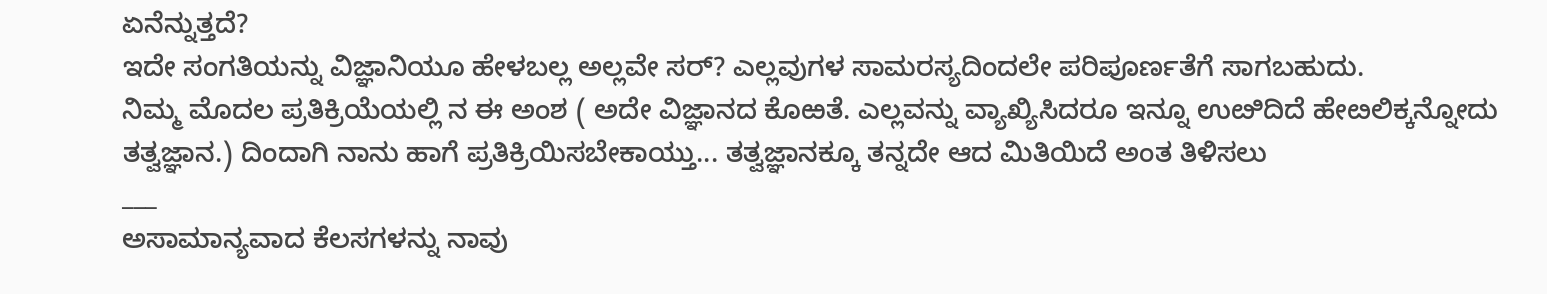ಏನೆನ್ನುತ್ತದೆ?
ಇದೇ ಸಂಗತಿಯನ್ನು ವಿಜ್ಞಾನಿಯೂ ಹೇಳಬಲ್ಲ ಅಲ್ಲವೇ ಸರ್? ಎಲ್ಲವುಗಳ ಸಾಮರಸ್ಯದಿಂದಲೇ ಪರಿಪೂರ್ಣತೆಗೆ ಸಾಗಬಹುದು.
ನಿಮ್ಮ ಮೊದಲ ಪ್ರತಿಕ್ರಿಯೆಯಲ್ಲಿ ನ ಈ ಅಂಶ ( ಅದೇ ವಿಜ್ಞಾನದ ಕೊಱತೆ. ಎಲ್ಲವನ್ನು ವ್ಯಾಖ್ಯಿಸಿದರೂ ಇನ್ನೂ ಉೞಿದಿದೆ ಹೇೞಲಿಕ್ಕನ್ನೋದು ತತ್ವಜ್ಞಾನ.) ದಿಂದಾಗಿ ನಾನು ಹಾಗೆ ಪ್ರತಿಕ್ರಿಯಿಸಬೇಕಾಯ್ತು... ತತ್ವಜ್ಞಾನಕ್ಕೂ ತನ್ನದೇ ಆದ ಮಿತಿಯಿದೆ ಅಂತ ತಿಳಿಸಲು
___
ಅಸಾಮಾನ್ಯವಾದ ಕೆಲಸಗಳನ್ನು ನಾವು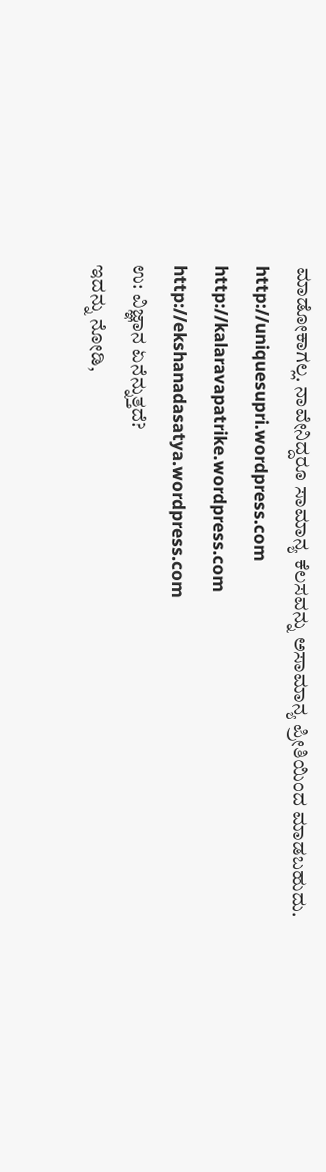ಮಾಡೋಕಾಗಲ್ಲ. ನಾವೇನಿದ್ದರೂ ಸಾಮಾನ್ಯ ಕೆಲಸವನ್ನು ಅಸಾಮಾನ್ಯ ಪ್ರೀತಿಯಿಂದ ಮಾಡಬಹುದು.
http://uniquesupri.wordpress.com
http://kalaravapatrike.wordpress.com
http://ekshanadasatya.wordpress.com
ಉ: ವಿಜ್ಞಾನ ಏನೆನ್ನುತ್ತದೆ?
ಇದನ್ನು ನೋಡಿ,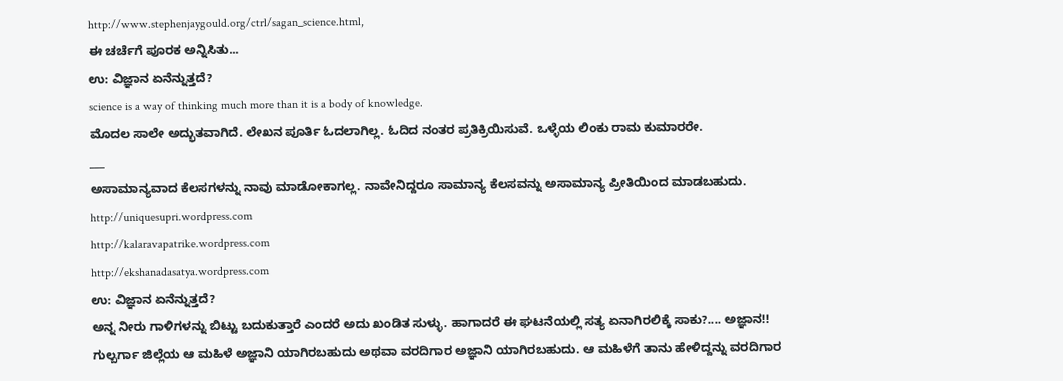http://www.stephenjaygould.org/ctrl/sagan_science.html,
ಈ ಚರ್ಚೆಗೆ ಪೂರಕ ಅನ್ನಿಸಿತು...
ಉ: ವಿಜ್ಞಾನ ಏನೆನ್ನುತ್ತದೆ?
science is a way of thinking much more than it is a body of knowledge.
ಮೊದಲ ಸಾಲೇ ಅದ್ಭುತವಾಗಿದೆ. ಲೇಖನ ಪೂರ್ತಿ ಓದಲಾಗಿಲ್ಲ. ಓದಿದ ನಂತರ ಪ್ರತಿಕ್ರಿಯಿಸುವೆ. ಒಳ್ಳೆಯ ಲಿಂಕು ರಾಮ ಕುಮಾರರೇ.
___
ಅಸಾಮಾನ್ಯವಾದ ಕೆಲಸಗಳನ್ನು ನಾವು ಮಾಡೋಕಾಗಲ್ಲ. ನಾವೇನಿದ್ದರೂ ಸಾಮಾನ್ಯ ಕೆಲಸವನ್ನು ಅಸಾಮಾನ್ಯ ಪ್ರೀತಿಯಿಂದ ಮಾಡಬಹುದು.
http://uniquesupri.wordpress.com
http://kalaravapatrike.wordpress.com
http://ekshanadasatya.wordpress.com
ಉ: ವಿಜ್ಞಾನ ಏನೆನ್ನುತ್ತದೆ?
ಅನ್ನ ನೀರು ಗಾಳಿಗಳನ್ನು ಬಿಟ್ಟು ಬದುಕುತ್ತಾರೆ ಎಂದರೆ ಅದು ಖಂಡಿತ ಸುಳ್ಳು. ಹಾಗಾದರೆ ಈ ಘಟನೆಯಲ್ಲಿ ಸತ್ಯ ಏನಾಗಿರಲಿಕ್ಕೆ ಸಾಕು?.... ಅಜ್ಞಾನ!!
ಗುಲ್ಬರ್ಗಾ ಜಿಲ್ಲೆಯ ಆ ಮಹಿಳೆ ಅಜ್ಞಾನಿ ಯಾಗಿರಬಹುದು ಅಥವಾ ವರದಿಗಾರ ಅಜ್ಞಾನಿ ಯಾಗಿರಬಹುದು. ಆ ಮಹಿಳೆಗೆ ತಾನು ಹೇಳಿದ್ದನ್ನು ವರದಿಗಾರ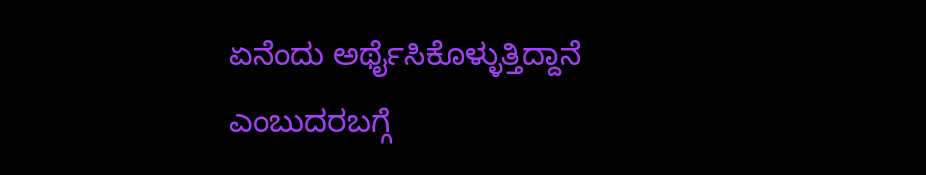ಏನೆಂದು ಅರ್ಥೈಸಿಕೊಳ್ಳುತ್ತಿದ್ದಾನೆ ಎಂಬುದರಬಗ್ಗೆ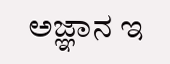ಅಜ್ಞಾನ ಇ